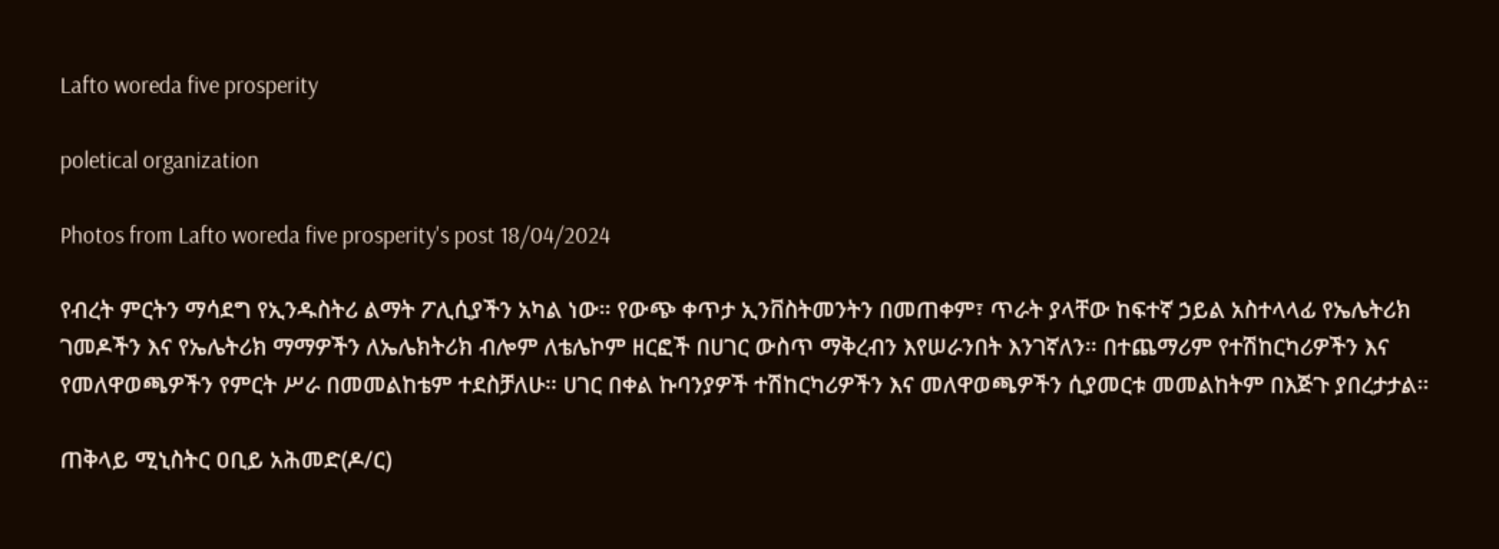Lafto woreda five prosperity

poletical organization

Photos from Lafto woreda five prosperity's post 18/04/2024

የብረት ምርትን ማሳደግ የኢንዱስትሪ ልማት ፖሊሲያችን አካል ነው። የውጭ ቀጥታ ኢንቨስትመንትን በመጠቀም፣ ጥራት ያላቸው ከፍተኛ ኃይል አስተላላፊ የኤሌትሪክ ገመዶችን እና የኤሌትሪክ ማማዎችን ለኤሌክትሪክ ብሎም ለቴሌኮም ዘርፎች በሀገር ውስጥ ማቅረብን እየሠራንበት እንገኛለን። በተጨማሪም የተሽከርካሪዎችን እና የመለዋወጫዎችን የምርት ሥራ በመመልከቴም ተደስቻለሁ። ሀገር በቀል ኩባንያዎች ተሽከርካሪዎችን እና መለዋወጫዎችን ሲያመርቱ መመልከትም በእጅጉ ያበረታታል።

ጠቅላይ ሚኒስትር ዐቢይ አሕመድ(ዶ/ር)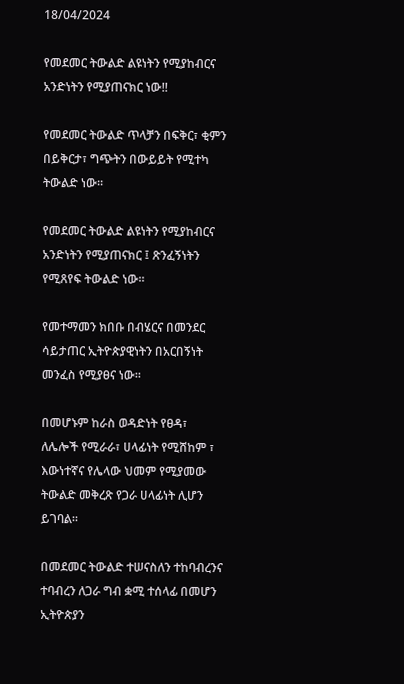18/04/2024

የመደመር ትውልድ ልዩነትን የሚያከብርና አንድነትን የሚያጠናክር ነው!!

የመደመር ትውልድ ጥላቻን በፍቅር፣ ቂምን በይቅርታ፣ ግጭትን በውይይት የሚተካ ትውልድ ነው።

የመደመር ትውልድ ልዩነትን የሚያከብርና አንድነትን የሚያጠናክር ፤ ጽንፈኝነትን የሚጸየፍ ትውልድ ነው።

የመተማመን ክበቡ በብሄርና በመንደር ሳይታጠር ኢትዮጵያዊነትን በአርበኝነት መንፈስ የሚያፀና ነው።

በመሆኑም ከራስ ወዳድነት የፀዳ፣ ለሌሎች የሚራራ፣ ሀላፊነት የሚሸከም ፣ እውነተኛና የሌላው ህመም የሚያመው ትውልድ መቅረጽ የጋራ ሀላፊነት ሊሆን ይገባል።

በመደመር ትውልድ ተሠናስለን ተከባብረንና ተባብረን ለጋራ ግብ ቋሚ ተሰላፊ በመሆን ኢትዮጵያን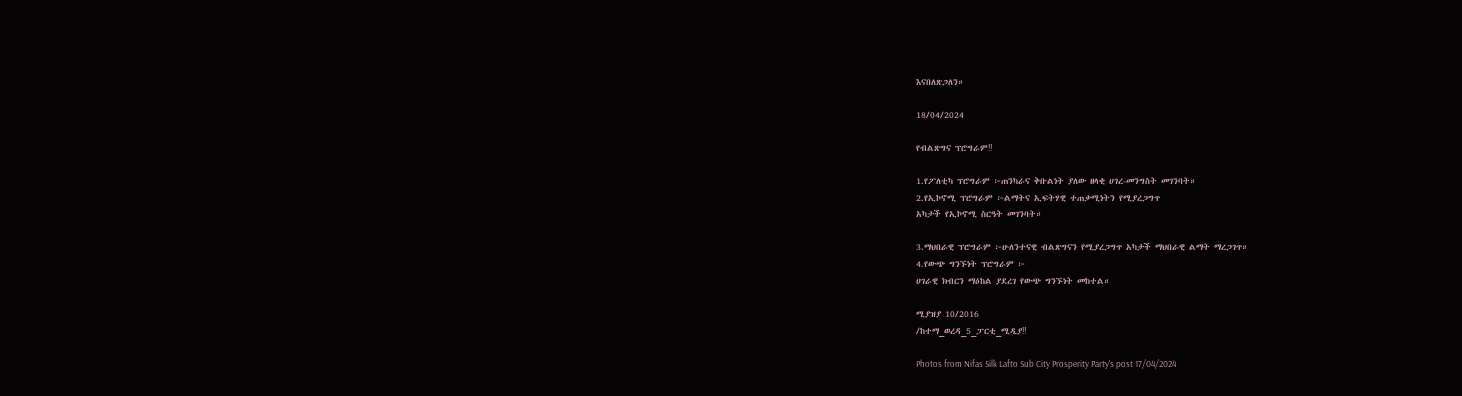እናበለጽጋለን።

18/04/2024

የብልጽግና ፕሮግራም‼

1.የፖለቲካ ፕሮግራም ፦ጠንካራና ቅቡልነት ያለው ዘላቂ ሀገረ-መንግስት መገንባት።
2.የኢኮኖሚ ፕሮግራም ፦ልማትና ኢፍትሃዊ ተጠቃሚነትን የሚያረጋግጥ
አካታች የኢኮኖሚ ስርዓት መገንባት።

3.ማህበራዊ ፕሮግራም ፦ሁለንተናዊ ብልጽግናን የሚያረጋግጥ አካታች ማህበራዊ ልማት ማረጋገጥ።
4.የውጭ ግንኙነት ፕሮግራም ፦
ሀገራዊ ክብርን ማዕከል ያደረገ የውጭ ግንኙነት መከተል።

ሚያዝያ 10/2016
/ከተማ_ወረዳ_5_ፓርቲ_ሚዲያ‼

Photos from Nifas Silk Lafto Sub City Prosperity Party's post 17/04/2024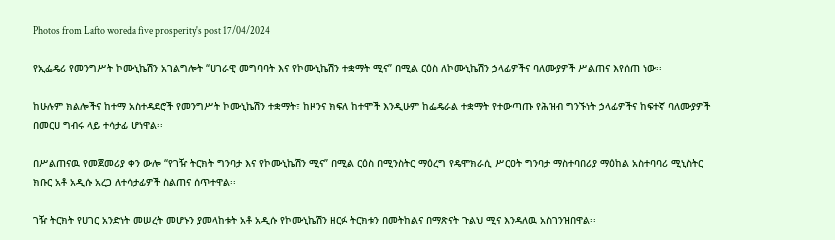Photos from Lafto woreda five prosperity's post 17/04/2024

የኢፌዴሪ የመንግሥት ኮሙኒኬሽን አገልግሎት “ሀገራዊ መግባባት እና የኮሙኒኬሽን ተቋማት ሚና” በሚል ርዕስ ለኮሙኒኬሽን ኃላፊዎችና ባለሙያዎች ሥልጠና እየሰጠ ነው፡፡

ከሁሉም ክልሎችና ከተማ አስተዳደሮች የመንግሥት ኮሙኒኬሽን ተቋማት፣ ከዞንና ክፍለ ከተሞች እንዲሁም ከፌዴራል ተቋማት የተውጣጡ የሕዝብ ግንኙነት ኃላፊዎችና ከፍተኛ ባለሙያዎች በመርሀ ግብሩ ላይ ተሳታፊ ሆነዋል፡፡

በሥልጠናዉ የመጀመሪያ ቀን ውሎ “የገዥ ትርክት ግንባታ እና የኮሙኒኬሽን ሚና” በሚል ርዕስ በሚንስትር ማዕረግ የዴሞክራሲ ሥርዐት ግንባታ ማስተባበሪያ ማዕከል አስተባባሪ ሚኒስትር ክቡር አቶ አዲሱ አረጋ ለተሳታፊዎች ስልጠና ሰጥተዋል፡፡

ገዥ ትርክት የሀገር አንድነት መሠረት መሆኑን ያመላከቱት አቶ አዲሱ የኮሙኒኬሽን ዘርፉ ትርክቱን በመትከልና በማጽናት ጉልህ ሚና እንዳለዉ አስገንዝበዋል፡፡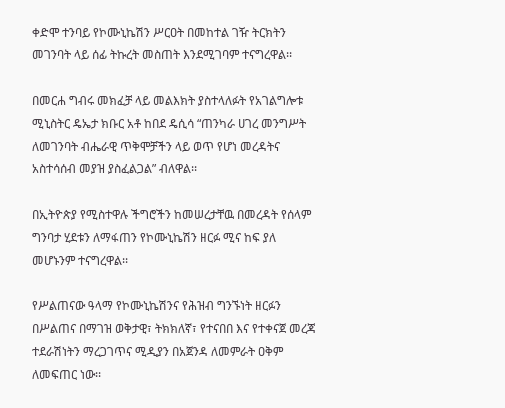ቀድሞ ተንባይ የኮሙኒኬሽን ሥርዐት በመከተል ገዥ ትርክትን መገንባት ላይ ሰፊ ትኩረት መስጠት እንደሚገባም ተናግረዋል፡፡

በመርሐ ግብሩ መክፈቻ ላይ መልእክት ያስተላለፉት የአገልግሎቱ ሚኒስትር ዴኤታ ክቡር አቶ ከበደ ዴሲሳ “ጠንካራ ሀገረ መንግሥት ለመገንባት ብሔራዊ ጥቅሞቻችን ላይ ወጥ የሆነ መረዳትና አስተሳሰብ መያዝ ያስፈልጋል” ብለዋል፡፡

በኢትዮጵያ የሚስተዋሉ ችግሮችን ከመሠረታቸዉ በመረዳት የሰላም ግንባታ ሂደቱን ለማፋጠን የኮሙኒኬሽን ዘርፉ ሚና ከፍ ያለ መሆኑንም ተናግረዋል፡፡

የሥልጠናው ዓላማ የኮሙኒኬሽንና የሕዝብ ግንኙነት ዘርፉን በሥልጠና በማገዝ ወቅታዊ፣ ትክክለኛ፣ የተናበበ እና የተቀናጀ መረጃ ተደራሽነትን ማረጋገጥና ሚዲያን በአጀንዳ ለመምራት ዐቅም ለመፍጠር ነው፡፡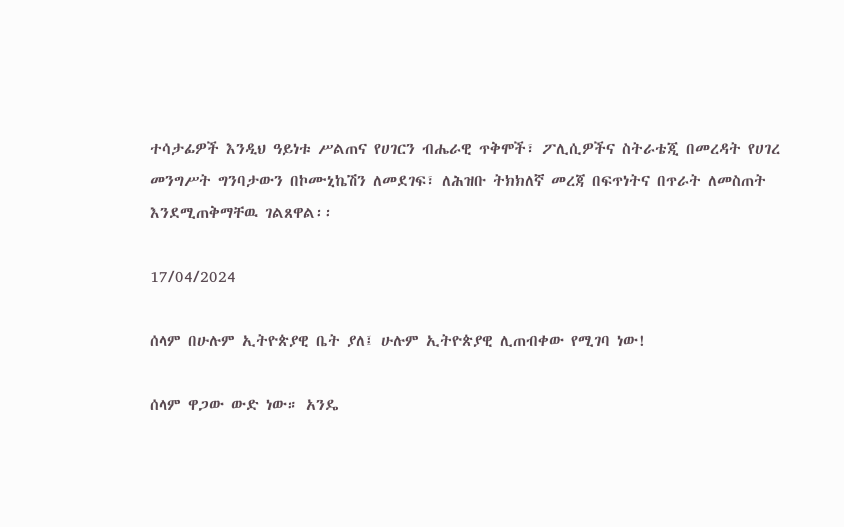ተሳታፊዎች እንዲህ ዓይነቱ ሥልጠና የሀገርን ብሔራዊ ጥቅሞች፣ ፖሊሲዎችና ስትራቴጂ በመረዳት የሀገረ መንግሥት ግንባታውን በኮሙኒኬሽን ለመደገፍ፣ ለሕዝቡ ትክክለኛ መረጃ በፍጥነትና በጥራት ለመስጠት እንደሚጠቅማቸዉ ገልጸዋል፡፡

17/04/2024

ሰላም በሁሉም ኢትዮጵያዊ ቤት ያለ፤ ሁሉም ኢትዮጵያዊ ሊጠብቀው የሚገባ ነው!

ሰላም ዋጋው ውድ ነው። አንዴ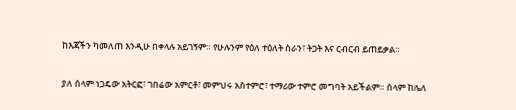ከእጃችን ካመለጠ እንዲሁ በቀላሉ አይገኝም። የሁሉንም የዕለ ተዕለት ስራን፣ ትጋት እና ርብርብ ይጠይቃል።

ያለ ሰላም ነጋዴው አትርፎ፣ ገበሬው አምርቶ፣ መምህሩ አስተምሮ፣ ተማሪው ተምሮ መግባት አይችልም። ሰላም ከሌለ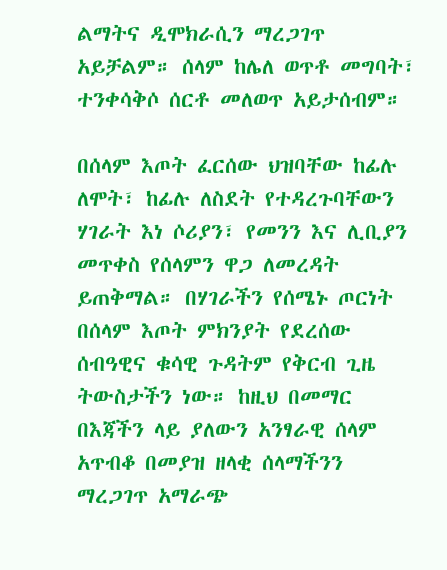ልማትና ዲሞክራሲን ማረጋገጥ አይቻልም። ሰላም ከሌለ ወጥቶ መግባት፣ ተንቀሳቅሶ ሰርቶ መለወጥ አይታሰብም።

በሰላም እጦት ፈርሰው ህዝባቸው ከፊሉ ለሞት፣ ከፊሉ ለስደት የተዳረጉባቸውን ሃገራት እነ ሶሪያን፣ የመንን እና ሊቢያን መጥቀስ የሰላምን ዋጋ ለመረዳት ይጠቅማል። በሃገራችን የሰሜኑ ጦርነት በሰላም እጦት ምክንያት የደረሰው ሰብዓዊና ቁሳዊ ጉዳትም የቅርብ ጊዜ ትውስታችን ነው። ከዚህ በመማር በእጃችን ላይ ያለውን አንፃራዊ ሰላም አጥብቆ በመያዝ ዘላቂ ሰላማችንን ማረጋገጥ አማራጭ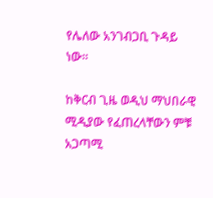የሌለው አንገብጋቢ ጉዳይ ነው።

ከቅርብ ጊዜ ወዲህ ማህበራዊ ሚዲያው የፈጠረላቸውን ምቹ አጋጣሚ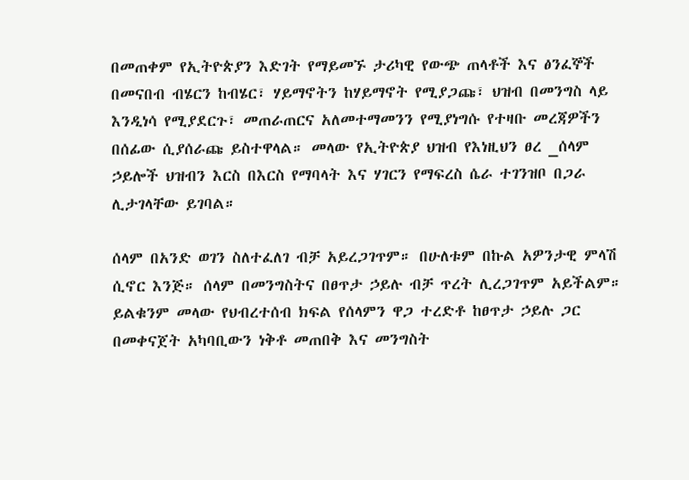በመጠቀም የኢትዮጵያን እድገት የማይመኙ ታሪካዊ የውጭ ጠላቶች እና ፅንፈኞች በመናበብ ብሄርን ከብሄር፣ ሃይማኖትን ከሃይማኖት የሚያጋጩ፣ ህዝብ በመንግስ ላይ እንዲነሳ የሚያደርጉ፣ መጠራጠርና አለመተማመንን የሚያነግሱ የተዛቡ መረጃዎችን በሰፊው ሲያሰራጩ ይስተዋላል። መላው የኢትዮጵያ ህዝብ የእነዚህን ፀረ _ሰላም ኃይሎች ህዝብን እርስ በእርስ የማባላት እና ሃገርን የማፍረስ ሴራ ተገንዝቦ በጋራ ሊታገላቸው ይገባል።

ሰላም በአንድ ወገን ስለተፈለገ ብቻ አይረጋገጥም። በሁለቱም በኩል አዎንታዊ ምላሽ ሲኖር እንጅ። ሰላም በመንግስትና በፀጥታ ኃይሉ ብቻ ጥረት ሊረጋገጥም አይችልም። ይልቁንም መላው የህብረተሰብ ክፍል የሰላምን ዋጋ ተረድቶ ከፀጥታ ኃይሉ ጋር በመቀናጀት አካባቢውን ነቅቶ መጠበቅ እና መንግስት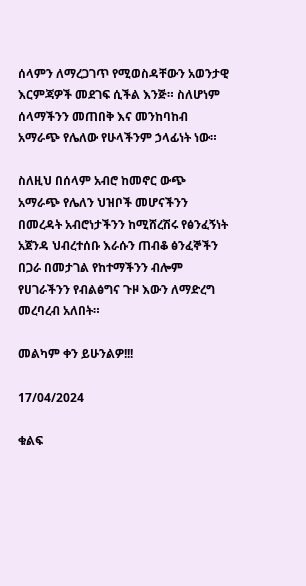ሰላምን ለማረጋገጥ የሚወስዳቸውን አወንታዊ እርምጃዎች መደገፍ ሲችል እንጅ። ስለሆነም ሰላማችንን መጠበቅ እና መንከባከብ አማራጭ የሌለው የሁላችንም ኃላፊነት ነው።

ስለዚህ በሰላም አብሮ ከመኖር ውጭ አማራጭ የሌለን ህዝቦች መሆናችንን በመረዳት አብሮነታችንን ከሚሸረሽሩ የፅንፈኝነት አጀንዳ ህብረተሰቡ እራሱን ጠብቆ ፅንፈኞችን በጋራ በመታገል የከተማችንን ብሎም የሀገራችንን የብልፅግና ጉዞ እውን ለማድረግ መረባረብ አለበት።

መልካም ቀን ይሁንልዎ!!!

17/04/2024

ቁልፍ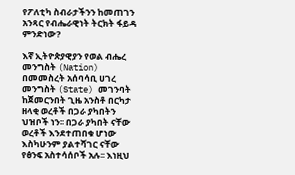የፖለቲካ ስብራታችንን ከመጠገን አንጻር የብሔራዊነት ትርክት ፋይዳ ምንድነው?

እኛ ኢትዮጵያዊያን የወል ብሔረ መንግስት (Nation) በመመስረት አሰባሳቢ ሀገረ መንግስት (State) መገንባት ከጀመርንበት ጊዜ አንስቶ በርካታ ዘላቂ ወረቶች በጋራ ያካበትን ህዝቦች ነን፡፡ በጋራ ያካበት ናቸው ወረቶች እንደተጠበቁ ሆነው እስካሁንም ያልተሻገር ናቸው የፅንፍ አስተሳሰቦች አሉ፡፡ እነዚህ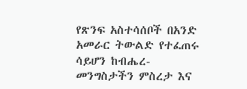የጽንፍ አስተሳሰቦች በአንድ አመራር ትውልድ የተፈጠሩ ሳይሆን ከብሔረ- መንግስታችን ምስረታ እና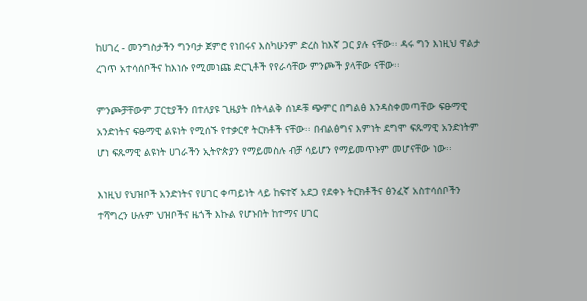ከሀገረ - መንግስታችን ግንባታ ጀምሮ የነበሩና እስካሁንም ድረስ ከእኛ ጋር ያሉ ናቸው፡፡ ዳሩ ግን እነዚህ ዋልታ ረገጥ አተሳሰቦችና ከእነሱ የሚመነጩ ድርጊቶች የየራሳቸው ምንጮች ያላቸው ናቸው፡፡

ምንጮቻቸውም ፓርቲያችን በተለያዩ ጊዜያት በትላልቅ ሰነዶቹ ጭምር በግልፅ እንዳስቀመጣቸው ፍፁማዊ አንድነትና ፍፁማዊ ልዩነት የሚሰኙ የተቃርኖ ትርክቶች ናቸው፡፡ በብልፅግና እምነት ደግሞ ፍጹማዊ አንድነትም ሆነ ፍጹማዊ ልዩነት ሀገራችን ኢትዮጵያን የማይመስሉ ብቻ ሳይሆን የማይመጥኑም መሆናቸው ነው፡፡

እነዚህ የህዝቦች አንድነትና የሀገር ቀጣይነት ላይ ከፍተኛ አደጋ የደቀኑ ትርክቶችና ፅንፈኛ አስተሳሰቦችን ተሻግረን ሁሉም ህዝቦችና ዜጎች እኩል የሆኑበት ከተማና ሀገር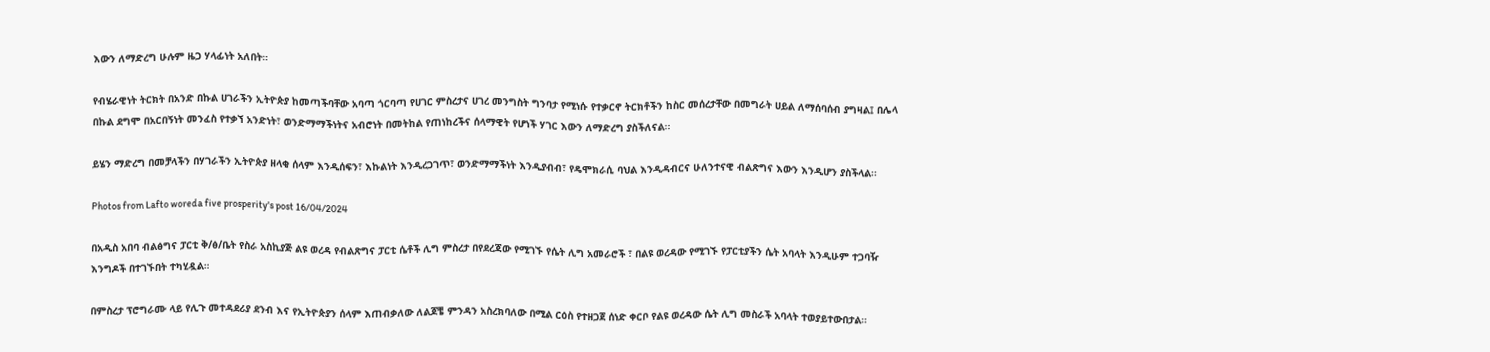እውን ለማድረግ ሁሉም ዜጋ ሃላፊነት አለበት።

የብሄራዊነት ትርክት በአንድ በኩል ሀገራችን ኢትዮጵያ ከመጣችባቸው አባጣ ጎርባጣ የሀገር ምስረታና ሀገረ መንግስት ግንባታ የሚነሱ የተቃርኖ ትርክቶችን ከስር መሰረታቸው በመግራት ሀይል ለማሰባሰብ ያግዛል፤ በሌላ በኩል ደግሞ በአርበኝነት መንፈስ የተቃኘ አንድነት፣ ወንድማማችነትና አብሮነት በመትከል የጠነከረችና ሰላማዊት የሆነች ሃገር እውን ለማድረግ ያስችለናል፡፡

ይሄን ማድረግ በመቻላችን በሃገራችን ኢትዮጵያ ዘላቂ ሰላም እንዲሰፍን፣ እኩልነት እንዲረጋገጥ፣ ወንድማማችነት እንዲያብብ፣ የዴሞክራሲ ባህል እንዲዳብርና ሁለንተናዊ ብልጽግና እውን እንዲሆን ያስችላል፡፡

Photos from Lafto woreda five prosperity's post 16/04/2024

በአዲስ አበባ ብልፅግና ፓርቲ ቅ/ፅ/ቤት የስራ አስኪያጅ ልዩ ወረዳ የብልጽግና ፓርቲ ሴቶች ሊግ ምስረታ በየደረጃው የሚገኙ የሴት ሊግ አመራሮች ፣ በልዩ ወረዳው የሚገኙ የፓርቲያችን ሴት አባላት እንዲሁም ተጋባዥ እንግዶች በተገኙበት ተካሂዷል።

በምስረታ ፕሮግራሙ ላይ የሊጉ መተዳደሪያ ደንብ እና የኢትዮጵያን ሰላም እጠብቃለው ለልጆቼ ምንዳን አስረክባለው በሚል ርዕስ የተዘጋጀ ሰነድ ቀርቦ የልዩ ወረዳው ሴት ሊግ መስራች አባላት ተወያይተውበታል።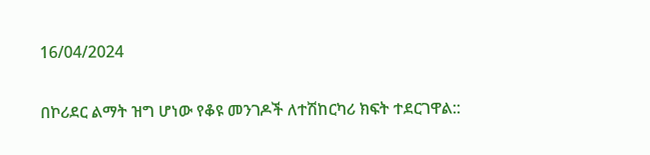16/04/2024

በኮሪደር ልማት ዝግ ሆነው የቆዩ መንገዶች ለተሽከርካሪ ክፍት ተደርገዋል::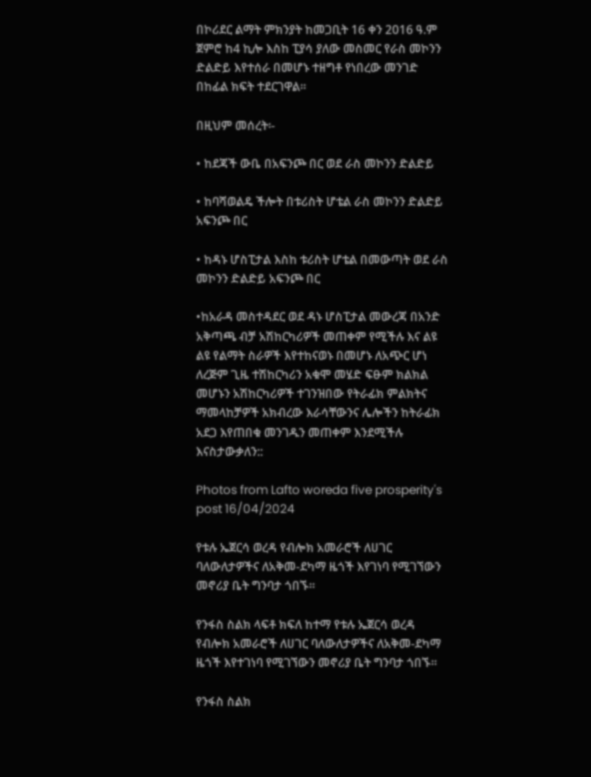በኮሪደር ልማት ምክንያት ከመጋቢት 16 ቀን 2016 ዓ.ም ጀምሮ ከ4 ኪሎ እስከ ፒያሳ ያለው መስመር የራስ መኮንን ድልድይ እየተሰራ በመሆኑ ተዘግቶ የነበረው መንገድ በከፊል ክፍት ተደርገዋል፡፡

በዚህም መሰረት፡-

• ከደጃች ውቤ በአፍንጮ በር ወደ ራስ መኮንን ድልድይ

• ከባሻወልዴ ችሎት በቱሪስት ሆቴል ራስ መኮንን ድልድይ አፍንጮ በር

• ከዳኑ ሆስፒታል እስከ ቱሪስት ሆቴል በመውጣት ወደ ራስ መኮንን ድልድይ አፍንጮ በር

•ከአራዳ መስተዳደር ወደ ዳኑ ሆስፒታል መውረጃ በአንድ አቅጣጫ ብቻ አሽከርካሪዎች መጠቀም የሚችሉ እና ልዩ ልዩ የልማት ስራዎች እየተከናወኑ በመሆኑ ለአጭር ሆነ ለረጅም ጊዜ ተሽከርካሪን አቁሞ መሄድ ፍፁም ክልክል መሆኑን አሽከርካሪዎች ተገንዝበው የትራፊክ ምልክትና ማመላከቻዎች አክብረው እራሳቸውንና ሌሎችን ከትራፊክ አደጋ እየጠበቁ መንገዱን መጠቀም እንደሚችሉ እናስታውቃለን::

Photos from Lafto woreda five prosperity's post 16/04/2024

የቱሉ ኤጀርሳ ወረዳ የብሎክ አመራሮች ለሀገር ባለውለታዎችና ለአቅመ-ደካማ ዜጎች እየገነባ የሚገኘውን መኖሪያ ቤት ግንባታ ጎበኙ።

የንፋስ ስልክ ላፍቶ ክፍለ ከተማ የቱሉ ኤጀርሳ ወረዳ የብሎክ አመራሮች ለሀገር ባለውለታዎችና ለአቅመ-ደካማ ዜጎች እየተገነባ የሚገኘውን መኖሪያ ቤት ግንባታ ጎበኙ።

የንፋስ ስልክ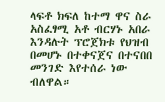ላፍቶ ክፍለ ከተማ ዋና ስራ አስፈፃሚ አቶ ብርሃኑ አበራ እንዳሉት ፕሮጀክቱ የህዝብ በመሆኑ በተቀናጀና በተናበበ መንገድ እየተሰራ ነው ብለዋል።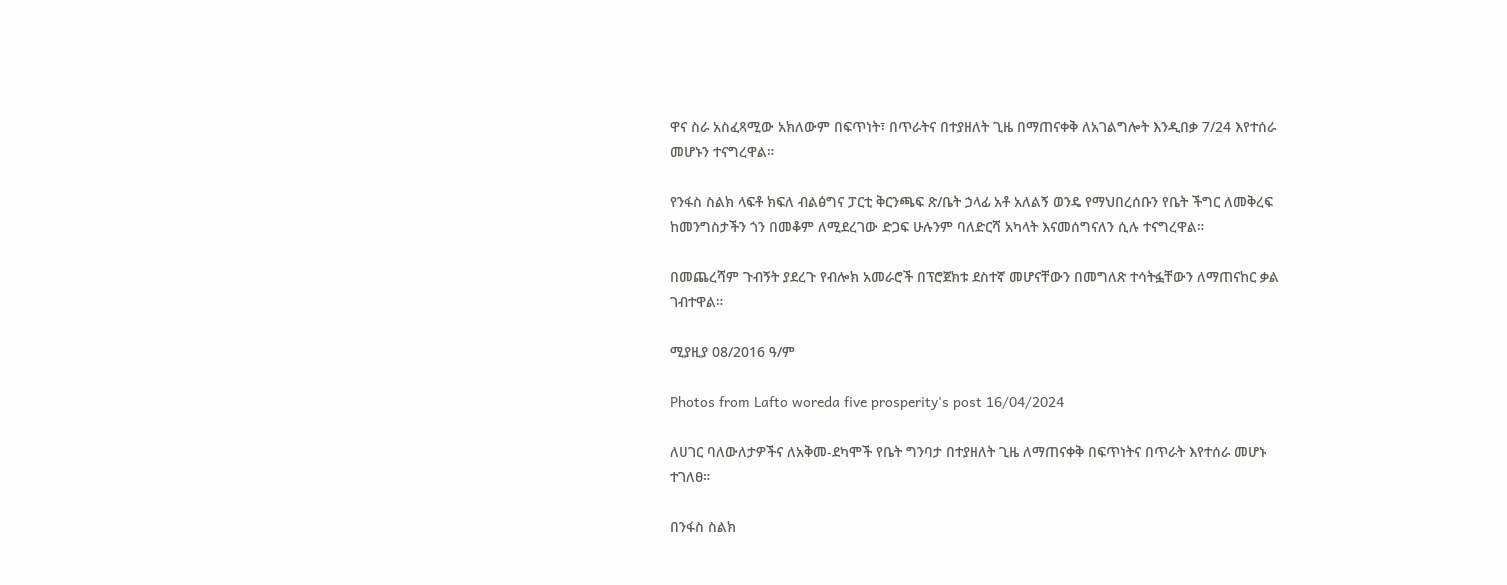ዋና ስራ አስፈጻሚው አክለውም በፍጥነት፣ በጥራትና በተያዘለት ጊዜ በማጠናቀቅ ለአገልግሎት እንዲበቃ 7/24 እየተሰራ መሆኑን ተናግረዋል።

የንፋስ ስልክ ላፍቶ ክፍለ ብልፅግና ፓርቲ ቅርንጫፍ ጽ/ቤት ኃላፊ አቶ አለልኝ ወንዴ የማህበረሰቡን የቤት ችግር ለመቅረፍ ከመንግስታችን ጎን በመቆም ለሚደረገው ድጋፍ ሁሉንም ባለድርሻ አካላት እናመሰግናለን ሲሉ ተናግረዋል።

በመጨረሻም ጉብኝት ያደረጉ የብሎክ አመራሮች በፕሮጀክቱ ደስተኛ መሆናቸውን በመግለጽ ተሳትፏቸውን ለማጠናከር ቃል ገብተዋል።

ሚያዚያ 08/2016 ዓ/ም

Photos from Lafto woreda five prosperity's post 16/04/2024

ለሀገር ባለውለታዎችና ለአቅመ-ደካሞች የቤት ግንባታ በተያዘለት ጊዜ ለማጠናቀቅ በፍጥነትና በጥራት እየተሰራ መሆኑ ተገለፀ።

በንፋስ ስልክ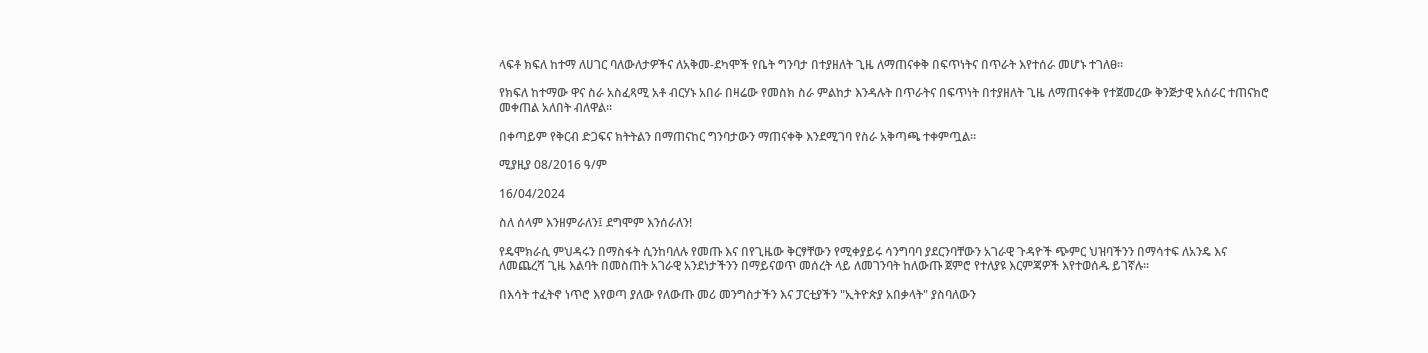ላፍቶ ክፍለ ከተማ ለሀገር ባለውለታዎችና ለአቅመ-ደካሞች የቤት ግንባታ በተያዘለት ጊዜ ለማጠናቀቅ በፍጥነትና በጥራት እየተሰራ መሆኑ ተገለፀ።

የክፍለ ከተማው ዋና ስራ አስፈጻሚ አቶ ብርሃኑ አበራ በዛሬው የመስክ ስራ ምልከታ እንዳሉት በጥራትና በፍጥነት በተያዘለት ጊዜ ለማጠናቀቅ የተጀመረው ቅንጅታዊ አሰራር ተጠናክሮ መቀጠል አለበት ብለዋል።

በቀጣይም የቅርብ ድጋፍና ክትትልን በማጠናከር ግንባታውን ማጠናቀቅ እንደሚገባ የስራ አቅጣጫ ተቀምጧል።

ሚያዚያ 08/2016 ዓ/ም

16/04/2024

ስለ ሰላም እንዘምራለን፤ ደግሞም እንሰራለን!

የዴሞክራሲ ምህዳሩን በማስፋት ሲንከባለሉ የመጡ እና በየጊዜው ቅርፃቸውን የሚቀያይሩ ሳንግባባ ያደርንባቸውን አገራዊ ጉዳዮች ጭምር ህዝባችንን በማሳተፍ ለአንዴ እና ለመጨረሻ ጊዜ እልባት በመስጠት አገራዊ አንደነታችንን በማይናወጥ መሰረት ላይ ለመገንባት ከለውጡ ጀምሮ የተለያዩ እርምጃዎች እየተወሰዱ ይገኛሉ።

በእሳት ተፈትኖ ነጥሮ እየወጣ ያለው የለውጡ መሪ መንግስታችን እና ፓርቲያችን "ኢትዮጵያ አበቃላት" ያስባለውን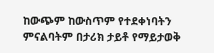ከውጭም ከውስጥም የተደቀነባትን ምናልባትም በታሪክ ታይቶ የማይታወቅ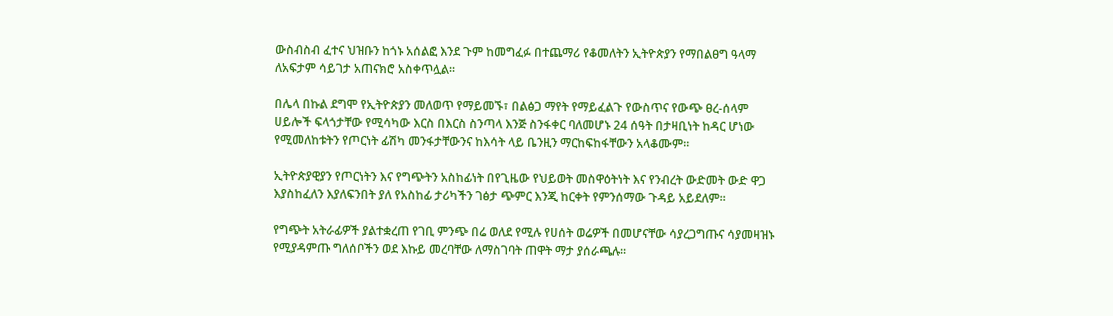ውስብስብ ፈተና ህዝቡን ከጎኑ አሰልፎ እንደ ጉም ከመግፈፉ በተጨማሪ የቆመለትን ኢትዮጵያን የማበልፀግ ዓላማ ለአፍታም ሳይገታ አጠናክሮ አስቀጥሏል።

በሌላ በኩል ደግሞ የኢትዮጵያን መለወጥ የማይመኙ፣ በልፅጋ ማየት የማይፈልጉ የውስጥና የውጭ ፀረ-ሰላም ሀይሎች ፍላጎታቸው የሚሳካው እርስ በእርስ ስንጣላ እንጅ ስንፋቀር ባለመሆኑ 24 ሰዓት በታዛቢነት ከዳር ሆነው የሚመለከቱትን የጦርነት ፊሽካ መንፋታቸውንና ከእሳት ላይ ቤንዚን ማርከፍከፋቸውን አላቆሙም።

ኢትዮጵያዊያን የጦርነትን እና የግጭትን አስከፊነት በየጊዜው የህይወት መስዋዕትነት እና የንብረት ውድመት ውድ ዋጋ እያስከፈለን እያለፍንበት ያለ የአስከፊ ታሪካችን ገፅታ ጭምር እንጂ ከርቀት የምንሰማው ጉዳይ አይደለም።

የግጭት አትራፊዎች ያልተቋረጠ የገቢ ምንጭ በሬ ወለደ የሚሉ የሀሰት ወሬዎች በመሆናቸው ሳያረጋግጡና ሳያመዛዝኑ የሚያዳምጡ ግለሰቦችን ወደ እኩይ መረባቸው ለማስገባት ጠዋት ማታ ያሰራጫሉ።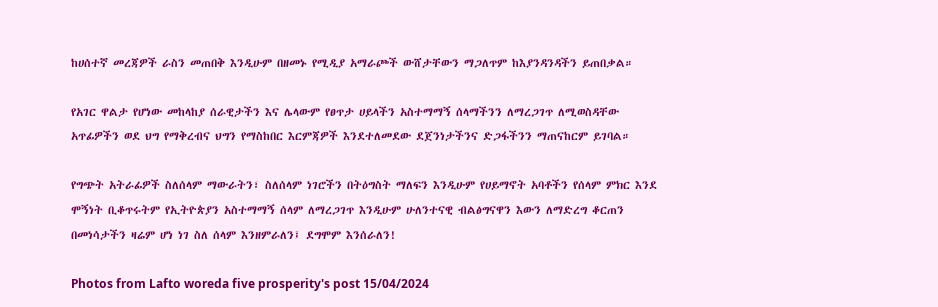ከሀሰተኛ መረጃዎች ራስን መጠበቅ እንዲሁም በዘመኑ የሚዲያ አማራጮች ውሸታቸውን ማጋለጥም ከእያንዳንዳችን ይጠበቃል።

የአገር ዋልታ የሆነው መከላከያ ሰራዊታችን እና ሌላውም የፀጥታ ሀይላችን አስተማማኝ ሰላማችንን ለማረጋገጥ ለሚወስዳቸው አጥፊዎችን ወደ ህግ የማቅረብና ህግን የማስከበር እርምጃዎች እንደተለመደው ደጀንነታችንና ድጋፋችንን ማጠናከርም ይገባል።

የግጭት አትራፊዎች ስለሰላም ማውራትን፣ ስለሰላም ነገሮችን በትዕግስት ማለፍን እንዲሁም የሀይማኖት አባቶችን የሰላም ምክር እንደ ሞኝነት ቢቆጥሩትም የኢትዮጵያን አስተማማኝ ሰላም ለማረጋገጥ እንዲሁም ሁለንተናዊ ብልፅግናዋን እውን ለማድረግ ቆርጠን በመነሳታችን ዛሬም ሆነ ነገ ስለ ሰላም እንዘምራለን፤ ደግሞም እንሰራለን!

Photos from Lafto woreda five prosperity's post 15/04/2024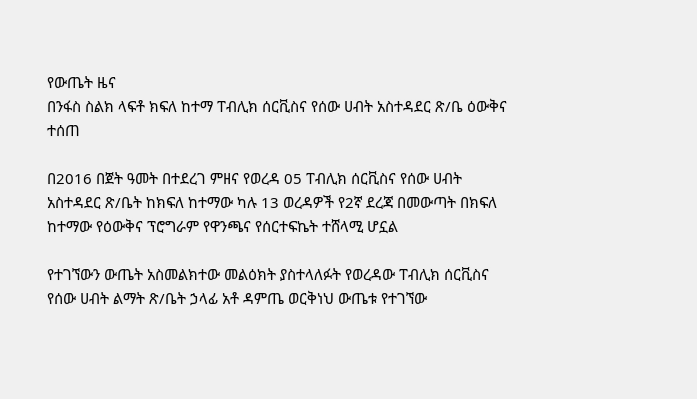የውጤት ዜና
በንፋስ ስልክ ላፍቶ ክፍለ ከተማ ፐብሊክ ሰርቪስና የሰው ሀብት አስተዳደር ጽ/ቤ ዕውቅና ተሰጠ

በ2016 በጀት ዓመት በተደረገ ምዘና የወረዳ 05 ፐብሊክ ሰርቪስና የሰው ሀብት አስተዳደር ጽ/ቤት ከክፍለ ከተማው ካሉ 13 ወረዳዎች የ2ኛ ደረጃ በመውጣት በክፍለ ከተማው የዕውቅና ፕሮግራም የዋንጫና የሰርተፍኬት ተሸላሚ ሆኗል

የተገኘውን ውጤት አስመልክተው መልዕክት ያስተላለፉት የወረዳው ፐብሊክ ሰርቪስና የሰው ሀብት ልማት ጽ/ቤት ኃላፊ አቶ ዳምጤ ወርቅነህ ውጤቱ የተገኘው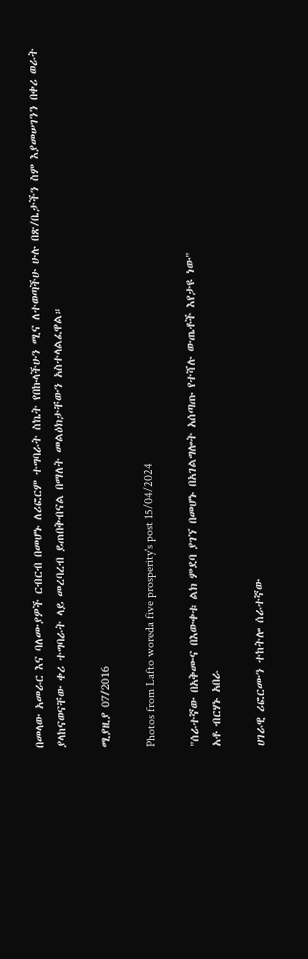በመላው አመራር እና ባለሙያዎች ርብርብ በመሆኑ ለሪፎርም ተግባራት ስኬት የበኩላችሁን ሚና ለተወጣችሁ ሁሉ በጽ/ቤታችን ስም እያመሠገንን በቀሪ ወራት ያላከናወናቸው ቀሪ ተግባራት ላይ መረባረብ ይጠበቅብናል በማለት መልዕክታቸውን አስተላልፈዋል።

ሚያዚያ 07/2016

Photos from Lafto woreda five prosperity's post 15/04/2024

"ሰራተኛው በአቅሙና በእውቀቱ ልክ ምደባ ያገኘ በመሆኑ በአገልግሎት አሰጣጡ የተሻሉ ውጤቶች እየታዩ ነው"
አቶ ብርሃኑ አበራ

ሀገራዊ ሪፎርሙን ተከትሎ ሰራተኛው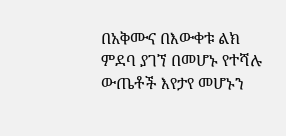በአቅሙና በእውቀቱ ልክ ምደባ ያገኘ በመሆኑ የተሻሉ ውጤቶች እየታየ መሆኑን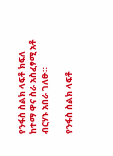የንፋስ ስልክ ላፍቶ ክፍለ ከተማ ዋና ስራ አስፈፃሚ አቶ ብርሃኑ አበራ ገለፁ።

የንፋስ ስልክ ላፍቶ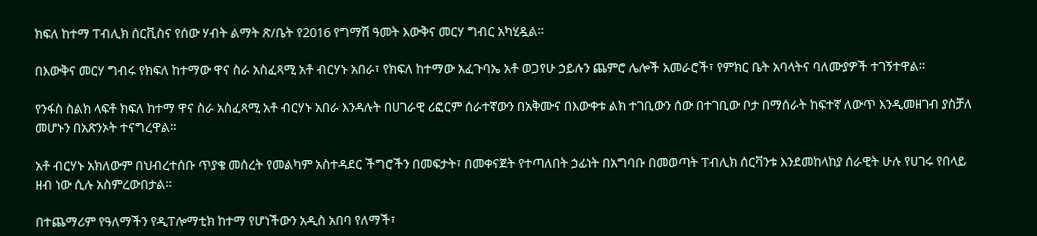ክፍለ ከተማ ፐብሊክ ሰርቪስና የሰው ሃብት ልማት ጽ/ቤት የ2016 የግማሽ ዓመት እውቅና መርሃ ግብር አካሂዷል።

በእውቅና መርሃ ግብሩ የክፍለ ከተማው ዋና ስራ አስፈጻሚ አቶ ብርሃኑ አበራ፣ የክፍለ ከተማው አፈጉባኤ አቶ ወጋየሁ ኃይሉን ጨምሮ ሌሎች አመራሮች፣ የምክር ቤት አባላትና ባለሙያዎች ተገኝተዋል።

የንፋስ ስልክ ላፍቶ ክፍለ ከተማ ዋና ስራ አስፈጻሚ አቶ ብርሃኑ አበራ እንዳሉት በሀገራዊ ሪፎርም ሰራተኛውን በአቅሙና በእውቀቱ ልክ ተገቢውን ሰው በተገቢው ቦታ በማሰራት ከፍተኛ ለውጥ እንዲመዘገብ ያስቻለ መሆኑን በአጽንኦት ተናግረዋል።

አቶ ብርሃኑ አክለውም በህብረተሰቡ ጥያቄ መሰረት የመልካም አስተዳደር ችግሮችን በመፍታት፣ በመቀናጀት የተጣለበት ኃፊነት በአግባቡ በመወጣት ፐብሊክ ሰርቫንቱ እንደመከላከያ ሰራዊት ሁሉ የሀገሩ የበላይ ዘብ ነው ሲሉ አስምረውበታል።

በተጨማሪም የዓለማችን የዲፐሎማቲክ ከተማ የሆነችውን አዲስ አበባ የለማች፣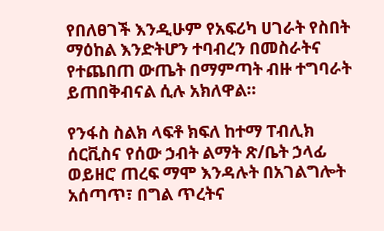የበለፀገች እንዲሁም የአፍሪካ ሀገራት የስበት ማዕከል እንድትሆን ተባብረን በመስራትና የተጨበጠ ውጤት በማምጣት ብዙ ተግባራት ይጠበቅብናል ሲሉ አክለዋል።

የንፋስ ስልክ ላፍቶ ክፍለ ከተማ ፐብሊክ ሰርቪስና የሰው ኃብት ልማት ጽ/ቤት ኃላፊ ወይዘሮ ጠረፍ ማሞ እንዳሉት በአገልግሎት አሰጣጥ፣ በግል ጥረትና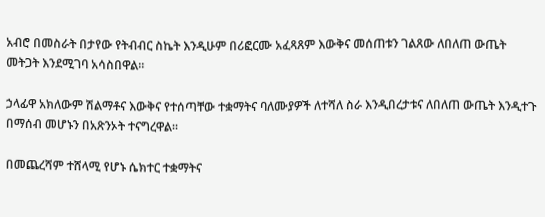አብሮ በመስራት በታየው የትብብር ስኬት እንዲሁም በሪፎርሙ አፈጻጸም እውቅና መሰጠቱን ገልጸው ለበለጠ ውጤት መትጋት እንደሚገባ አሳስበዋል።

ኃላፊዋ አክለውም ሽልማቶና እውቅና የተሰጣቸው ተቋማትና ባለሙያዎች ለተሻለ ስራ እንዲበረታቱና ለበለጠ ውጤት እንዲተጉ በማሰብ መሆኑን በአጽንኦት ተናግረዋል።

በመጨረሻም ተሸላሚ የሆኑ ሴክተር ተቋማትና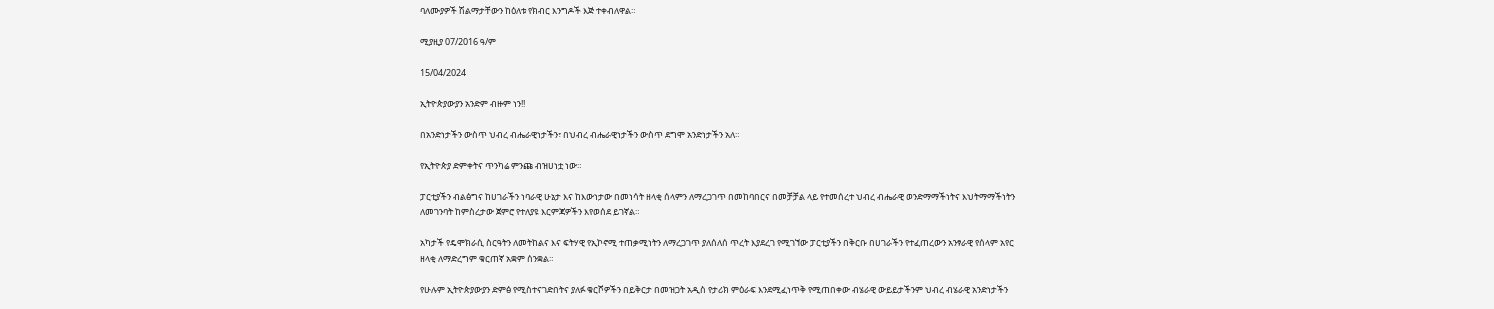ባለሙያዎች ሽልማታቸውን ከዕለቱ የክብር እንግዶች እጅ ተቀብለዋል።

ሚያዚያ 07/2016 ዓ/ም

15/04/2024

ኢትዮጵያውያን አንድም ብዙም ነን!!

በአንድነታችን ውስጥ ህብረ ብሔራዊነታችን፣ በህብረ ብሔራዊነታችን ውስጥ ደግሞ አንድነታችን አለ።

የኢትዮጵያ ድምቀትና ጥንካሬ ምንጩ ብዝሀነቷ ነው።

ፓርቲያችን ብልፅግና ከሀገራችን ነባራዊ ሁኔታ እና ከእውነታው በመነሳት ዘላቂ ሰላምን ለማረጋገጥ በመከባበርና በመቻቻል ላይ የተመሰረተ ህብረ ብሔራዊ ወንድማማችነትና እህትማማችነትን ለመገንባት ከምስረታው ጀምሮ የተለያዩ እርምጃዎችን እየወሰደ ይገኛል።

አካታች የዴሞክራሲ ስርዓትን ለመትከልና እና ፍትሃዊ የኢኮኖሚ ተጠቃሚነትን ለማረጋገጥ ያለሰለሰ ጥረት እያደረገ የሚገኘው ፓርቲያችን በቅርቡ በሀገራችን የተፈጠረውን አንፃራዊ የሰላም አየር ዘላቂ ለማድረግም ቁርጠኛ አቋም ሰንቋል።

የሁሉም ኢትዮጵያውያን ድምፅ የሚስተናገድበትና ያለፉ ቁርሾዎችን በይቅርታ በመዝጋት አዲስ የታሪክ ምዕራፍ እንደሚፈነጥቅ የሚጠበቀው ብሄራዊ ውይይታችንም ህብረ ብሄራዊ አንድነታችን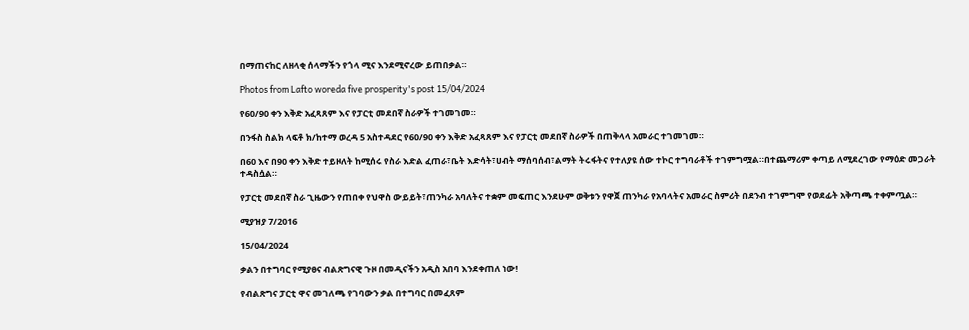በማጠናከር ለዘላቂ ሰላማችን የጎላ ሚና እንደሚኖረው ይጠበቃል።

Photos from Lafto woreda five prosperity's post 15/04/2024

የ60/90 ቀን እቅድ አፈጻጸም እና የፓርቲ መደበኛ ስራዎች ተገመገመ።

በንፋስ ስልክ ላፍቶ ክ/ከተማ ወረዳ 5 አስተዳደር የ60/90 ቀን እቅድ አፈጻጸም እና የፓርቲ መደበኛ ስራዎች በጠቅላላ አመራር ተገመገመ።

በ60 እና በ90 ቀን እቅድ ተይዞለት ከሚሰሩ የስራ እድል ፈጠራ፣ቤት እድሳት፣ሀብት ማሰባሰብ፣ልማት ትሩፋትና የተለያዩ ሰው ተኮር ተግባራቶች ተገምግሟል።በተጨማሪም ቀጣይ ለሚደረገው የማዕድ መጋራት ተዳስሷል።

የፓርቲ መደበኛ ስራ ጊዜውን የጠበቀ የህዋስ ውይይት፣ጠንካራ አባለትና ተቋም መፍጠር እንደሁም ወቅቱን የዋጀ ጠንካራ የአባላትና አመራር ስምሪት በደንብ ተገምግሞ የወደፊት አቅጣጫ ተቀምጧል።

ሚያዝያ 7/2016

15/04/2024

ቃልን በተግባር የሚያፀና ብልጽግናዊ ጉዞ በመዲናችን አዲስ አበባ እንደቀጠለ ነው!

የብልጽግና ፓርቲ ዋና መገለጫ የገባውን ቃል በተግባር በመፈጸም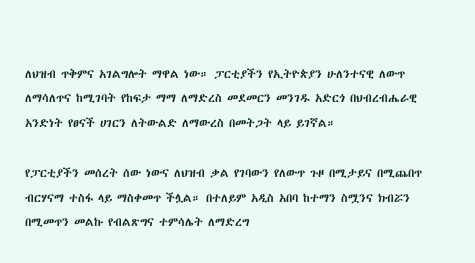ለህዝብ ጥቅምና አገልግሎት ማዋል ነው። ፓርቲያችን የኢትዮጵያን ሁለንተናዊ ለውጥ ለማሳለጥና ከሚገባት የከፍታ ማማ ለማድረስ መደመርን መንገዱ አድርጎ በህብረብሔራዊ አንድነት የፀናች ሀገርን ለትውልድ ለማውረስ በመትጋት ላይ ይገኛል።

የፓርቲያችን መሰረት ሰው ነውና ለህዝብ ቃል የገባውን የለውጥ ጉዞ በሚታይና በሚጨበጥ ብርሃናማ ተስፋ ላይ ማስቀመጥ ችሏል። በተለይም አዲስ አበባ ከተማን ስሟንና ክብሯን በሚመጥን መልኩ የብልጽግና ተምሳሌት ለማድረግ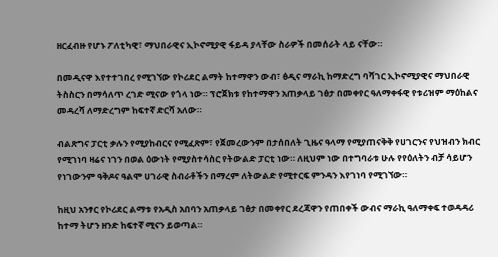ዘርፈብዙ የሆኑ ፖለቲካዊ፣ ማህበራዊና ኢኮኖሚያዊ ፋይዳ ያላቸው ስራዎች በመሰራት ላይ ናቸው።

በመዲናዋ እየተተገበረ የሚገኘው የኮሪደር ልማት ከተማዋን ውብ፣ ፅዲና ማራኪ ከማድረግ ባሻገር ኢኮኖሚያዊና ማህበራዊ ትስስርን በማሳለጥ ረገድ ሚናው የጎላ ነው። ፕሮጀክቱ የከተማዋን አጠቃላይ ገፅታ በመቀየር ዓለማቀፋዊ የቱሪዝም ማዕከልና መዳረሻ ለማድረግም ከፍተኛ ድርሻ አለው።

ብልጽግና ፓርቲ ቃሉን የሚያከብርና የሚፈጽም፣ የጀመረውንም በታሰበለት ጊዜና ዓላማ የሚያጠናቅቅ የሀገርንና የህዝብን ክብር የሚገነባ ዛሬና ነገን በወል ዕውነት የሚያስተሳስር የትውልድ ፓርቲ ነው። ለዚህም ነው በተግባራቱ ሁሉ የየዕለትን ብቻ ሳይሆን የነገውንም ዓቅዶና ዓልሞ ሀገራዊ ስብራቶችን በማረም ለትውልድ የሚተርፍ ምንዳን እየገነባ የሚገኘው።

ከዚህ አንፃር የኮሪደር ልማቱ የአዲስ አበባን አጠቃላይ ገፅታ በመቀየር ደረጃዋን የጠበቀች ውብና ማራኪ ዓለማቀፍ ተወዳዳሪ ከተማ ትሆን ዘንድ ከፍተኛ ሚናን ይወጣል።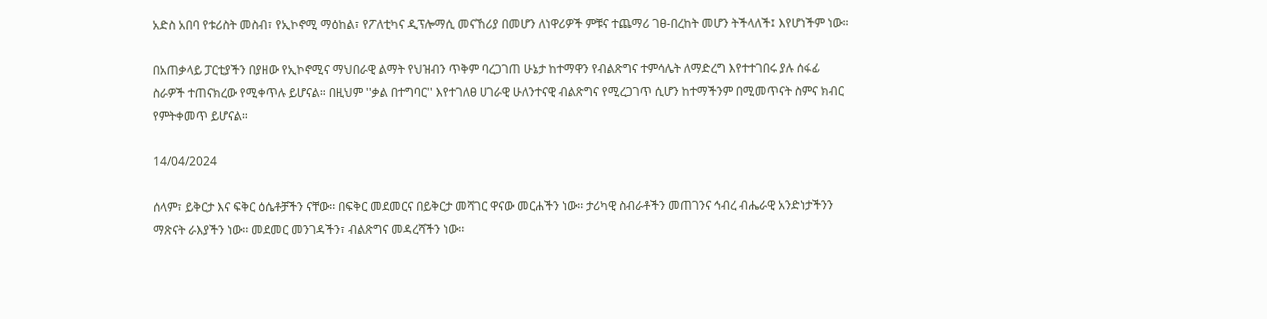አድስ አበባ የቱሪስት መስብ፣ የኢኮኖሚ ማዕከል፣ የፖለቲካና ዲፕሎማሲ መናኸሪያ በመሆን ለነዋሪዎች ምቹና ተጨማሪ ገፀ-በረከት መሆን ትችላለች፤ እየሆነችም ነው።

በአጠቃላይ ፓርቲያችን በያዘው የኢኮኖሚና ማህበራዊ ልማት የህዝብን ጥቅም ባረጋገጠ ሁኔታ ከተማዋን የብልጽግና ተምሳሌት ለማድረግ እየተተገበሩ ያሉ ሰፋፊ ስራዎች ተጠናክረው የሚቀጥሉ ይሆናል። በዚህም ''ቃል በተግባር'' እየተገለፀ ሀገራዊ ሁለንተናዊ ብልጽግና የሚረጋገጥ ሲሆን ከተማችንም በሚመጥናት ስምና ክብር የምትቀመጥ ይሆናል።

14/04/2024

ሰላም፣ ይቅርታ እና ፍቅር ዕሴቶቻችን ናቸው፡፡ በፍቅር መደመርና በይቅርታ መሻገር ዋናው መርሐችን ነው፡፡ ታሪካዊ ስብራቶችን መጠገንና ኅብረ ብሔራዊ አንድነታችንን ማጽናት ራእያችን ነው፡፡ መደመር መንገዳችን፣ ብልጽግና መዳረሻችን ነው፡፡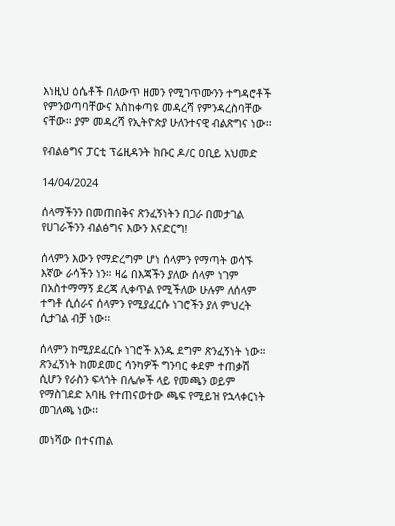እነዚህ ዕሴቶች በለውጥ ዘመን የሚገጥሙንን ተግዳሮቶች የምንወጣባቸውና እስከቀጣዩ መዳረሻ የምንዳረስባቸው ናቸው፡፡ ያም መዳረሻ የኢትዮጵያ ሁለንተናዊ ብልጽግና ነው፡፡

የብልፅግና ፓርቲ ፕሬዚዳንት ክቡር ዶ/ር ዐቢይ አህመድ

14/04/2024

ሰላማችንን በመጠበቅና ጽንፈኝነትን በጋራ በመታገል የሀገራችንን ብልፅግና እውን እናድርግ!

ሰላምን እውን የማድረግም ሆነ ሰላምን የማጣት ወሳኙ እኛው ራሳችን ነን። ዛሬ በእጃችን ያለው ሰላም ነገም በአስተማማኝ ደረጃ ሊቀጥል የሚችለው ሁሉም ለሰላም ተግቶ ሲሰራና ሰላምን የሚያፈርሱ ነገሮችን ያለ ምህረት ሲታገል ብቻ ነው፡፡

ሰላምን ከሚያደፈርሱ ነገሮች አንዱ ደግም ጽንፈኝነት ነው። ጽንፈኝነት ከመደመር ሳንካዎች ግንባር ቀደም ተጠቃሽ ሲሆን የራስን ፍላጎት በሌሎች ላይ የመጫን ወይም የማስገደድ አባዜ የተጠናወተው ጫፍ የሚይዝ የኋላቀርነት መገለጫ ነው፡፡

መነሻው በተናጠል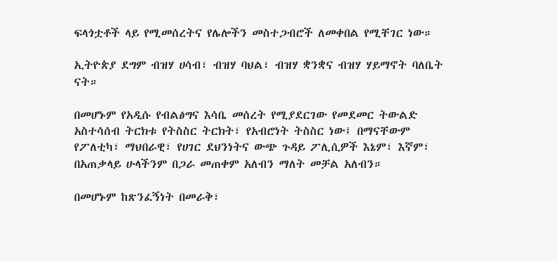ፍላጎቷቶች ላይ የሚመሰረትና የሌሎችን መስተጋብሮች ለመቀበል የሚቸገር ነው።

ኢትዮጵያ ደግም ብዝሃ ሀሳብ፣ ብዝሃ ባህል፣ ብዝሃ ቋንቋና ብዝሃ ሃይማኖት ባለቤት ናት።

በመሆኑም የአዲሱ የብልፅግና እሳቤ መሰረት የሚያደርገው የመደመር ትውልድ አስተሳሰብ ትርክቱ የትስስር ትርክት፣ የአብሮነት ትስስር ነው፤ በማናቸውም የፖለቲካ፣ ማህበራዊ፣ የሀገር ደህንነትና ውጭ ጉዳይ ፖሊሲዎች እኔም፣ እኛም፣ በአጠቃላይ ሁላችንም በጋራ መጠቀም አለብን ማለት መቻል አለብን።

በመሆኑም ከጽንፈኝነት በመራቅ፣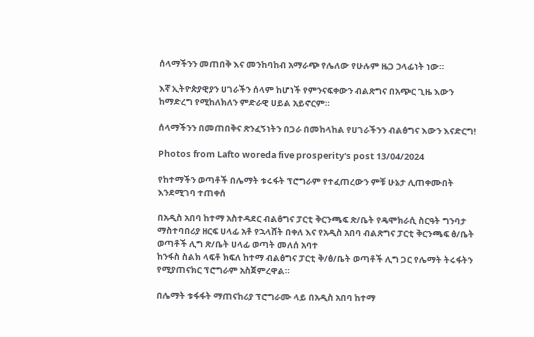ሰላማችንን መጠበቅ እና መንከባከብ አማራጭ የሌለው የሁሉም ዜጋ ኃላፊነት ነው።

እኛ ኢትዮጵያዊያን ሀገራችን ሰላም ከሆነች የምንናፍቀውን ብልጽግና በአጭር ጊዜ እውን ከማድረግ የሚከለክለን ምድራዊ ሀይል አይኖርም።

ሰላማችንን በመጠበቅና ጽንፈኝነትን በጋራ በመከላከል የሀገራችንን ብልፅግና እውን እናድርግ!

Photos from Lafto woreda five prosperity's post 13/04/2024

የከተማችን ወጣቶች በሌማት ቱሩፋት ፕሮግራም የተፈጠረውን ምቹ ሁኔታ ሊጠቀሙበት እንደሚገባ ተጠቀሰ

በአዲስ አበባ ከተማ አስተዳደር ብልፅግና ፓርቲ ቅርንጫፍ ጽ/ቤት የዴሞክራሲ ስርዓት ግንባታ ማስተባበሪያ ዘርፍ ሀላፊ አቶ የኋላሸት በቀለ እና የአዲስ አበባ ብልጽግና ፓርቲ ቅርንጫፍ ፅ/ቤት ወጣቶች ሊግ ጽ/ቤት ሀላፊ ወጣት መለሰ አባተ
ከንፋስ ስልክ ላፍቶ ክፍለ ከተማ ብልፅግና ፓርቲ ቅ/ፅ/ቤት ወጣቶች ሊግ ጋር የሌማት ትሩፋትን የሚያጠናክር ፕሮግራም አስጀምረዋል።

በሌማት ቱፋፋት ማጠናከሪያ ፕሮግራሙ ላይ በአዲስ አበባ ከተማ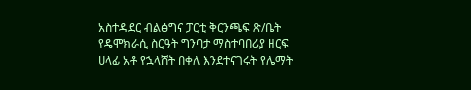አስተዳደር ብልፅግና ፓርቲ ቅርንጫፍ ጽ/ቤት የዴሞክራሲ ስርዓት ግንባታ ማስተባበሪያ ዘርፍ ሀላፊ አቶ የኋላሸት በቀለ እንደተናገሩት የሌማት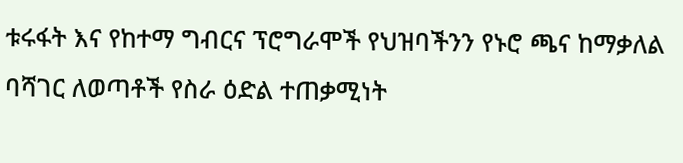ቱሩፋት እና የከተማ ግብርና ፕሮግራሞች የህዝባችንን የኑሮ ጫና ከማቃለል ባሻገር ለወጣቶች የስራ ዕድል ተጠቃሚነት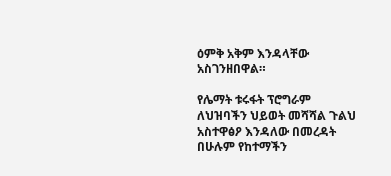ዕምቅ አቅም እንዳላቸው አስገንዘበዋል።

የሌማት ቱሩፋት ፕሮግራም ለህዝባችን ህይወት መሻሻል ጉልህ አስተዋፅዖ እንዳለው በመረዳት በሁሉም የከተማችን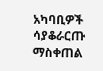አካባቢዎች ሳያቆራርጡ ማስቀጠል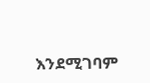እንደሚገባም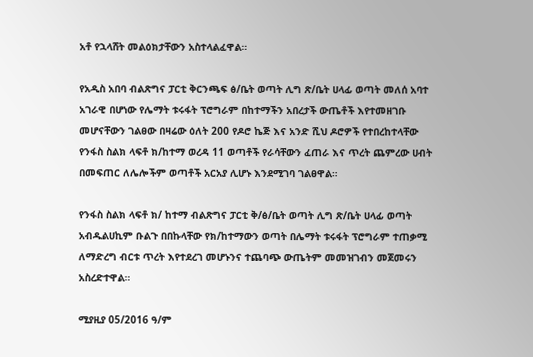አቶ የኋላሸት መልዕክታቸውን አስተላልፈዋል።

የአዲስ አበባ ብልጽግና ፓርቲ ቅርንጫፍ ፅ/ቤት ወጣት ሊግ ጽ/ቤት ሀላፊ ወጣት መለሰ አባተ አገራዊ በሆነው የሌማት ቱሩፋት ፕሮግራም በከተማችን አበረታች ውጤቶች እየተመዘገቡ መሆናቸውን ገልፀው በዛሬው ዕለት 200 የዶሮ ኬጅ እና አንድ ሺህ ዶሮዎች የተበረከተላቸው የንፋስ ስልክ ላፍቶ ክ/ከተማ ወረዳ 11 ወጣቶች የራሳቸውን ፈጠራ እና ጥረት ጨምረው ሀብት በመፍጠር ለሌሎችም ወጣቶች አርአያ ሊሆኑ እንደሚገባ ገልፀዋል።

የንፋስ ስልክ ላፍቶ ክ/ ከተማ ብልጽግና ፓርቲ ቅ/ፅ/ቤት ወጣት ሊግ ጽ/ቤት ሀላፊ ወጣት አብዱልሀኪም ቡልጉ በበኩላቸው የክ/ከተማውን ወጣት በሌማት ቱሩፋት ፕሮግራም ተጠቃሚ ለማድረግ ብርቱ ጥረት እየተደረገ መሆኑንና ተጨባጭ ውጤትም መመዝገብን መጀመሩን አስረድተዋል።

ሚያዚያ 05/2016 ዓ/ም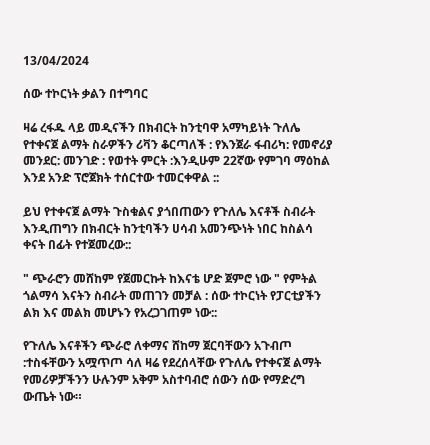13/04/2024

ሰው ተኮርነት ቃልን በተግባር

ዛሬ ረፋዱ ላይ መዲናችን በክብርት ከንቲባዋ አማካይነት ጉለሌ የተቀናጀ ልማት ስራዎችን ሪቫን ቆርጣለች : የእንጀራ ፋብሪካ: የመኖሪያ መንደር: መንገድ : የወተት ምርት :እንዲሁም 22ኛው የምገባ ማዕከል እንደ አንድ ፕሮጀክት ተሰርተው ተመርቀዋል ::

ይህ የተቀናጀ ልማት ጉስቁልና ያጎበጠውን የጉለሌ እናቶች ስብራት እንዲጠግን በክብርት ከንቲባችን ሀሳብ አመንጭነት ነበር ከስልሳ ቀናት በፊት የተጀመረው::

" ጭራሮን መሸከም የጀመርኩት ከእናቴ ሆድ ጀምሮ ነው " የምትል ጎልማሳ እናትን ስብራት መጠገን መቻል : ሰው ተኮርነት የፓርቲያችን ልክ እና መልክ መሆኑን የአረጋገጠም ነው::

የጉለሌ እናቶችን ጭራሮ ለቀማና ሸከማ ጀርባቸውን አጉብጦ :ተስፋቸውን አሟጥጦ ሳለ ዛሬ የደረሰላቸው የጉለሌ የተቀናጀ ልማት የመሪዎቻችንን ሁሉንም አቅም አስተባብሮ ሰውን ሰው የማድረግ ውጤት ነው።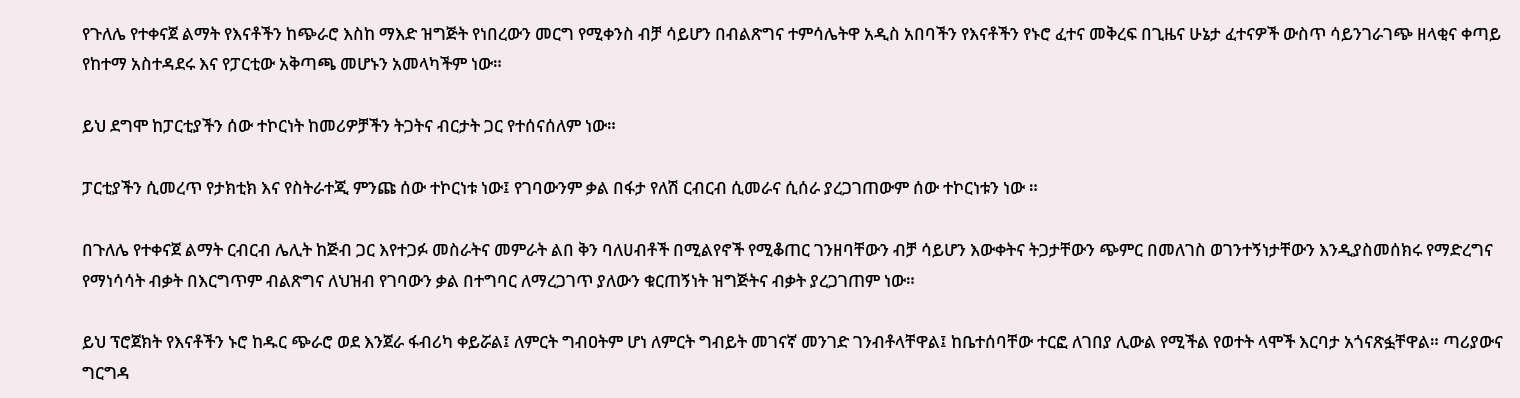የጉለሌ የተቀናጀ ልማት የእናቶችን ከጭራሮ እስከ ማእድ ዝግጅት የነበረውን መርግ የሚቀንስ ብቻ ሳይሆን በብልጽግና ተምሳሌትዋ አዲስ አበባችን የእናቶችን የኑሮ ፈተና መቅረፍ በጊዜና ሁኔታ ፈተናዎች ውስጥ ሳይንገራገጭ ዘላቂና ቀጣይ የከተማ አስተዳደሩ እና የፓርቲው አቅጣጫ መሆኑን አመላካችም ነው።

ይህ ደግሞ ከፓርቲያችን ሰው ተኮርነት ከመሪዎቻችን ትጋትና ብርታት ጋር የተሰናሰለም ነው።

ፓርቲያችን ሲመረጥ የታክቲክ እና የስትራተጂ ምንጩ ሰው ተኮርነቱ ነው፤ የገባውንም ቃል በፋታ የለሽ ርብርብ ሲመራና ሲሰራ ያረጋገጠውም ሰው ተኮርነቱን ነው ።

በጉለሌ የተቀናጀ ልማት ርብርብ ሌሊት ከጅብ ጋር እየተጋፉ መስራትና መምራት ልበ ቅን ባለሀብቶች በሚልየኖች የሚቆጠር ገንዘባቸውን ብቻ ሳይሆን እውቀትና ትጋታቸውን ጭምር በመለገስ ወገንተኝነታቸውን እንዲያስመሰክሩ የማድረግና የማነሳሳት ብቃት በእርግጥም ብልጽግና ለህዝብ የገባውን ቃል በተግባር ለማረጋገጥ ያለውን ቁርጠኝነት ዝግጅትና ብቃት ያረጋገጠም ነው።

ይህ ፕሮጀክት የእናቶችን ኑሮ ከዱር ጭራሮ ወደ እንጀራ ፋብሪካ ቀይሯል፤ ለምርት ግብዐትም ሆነ ለምርት ግብይት መገናኛ መንገድ ገንብቶላቸዋል፤ ከቤተሰባቸው ተርፎ ለገበያ ሊውል የሚችል የወተት ላሞች እርባታ አጎናጽፏቸዋል። ጣሪያውና ግርግዳ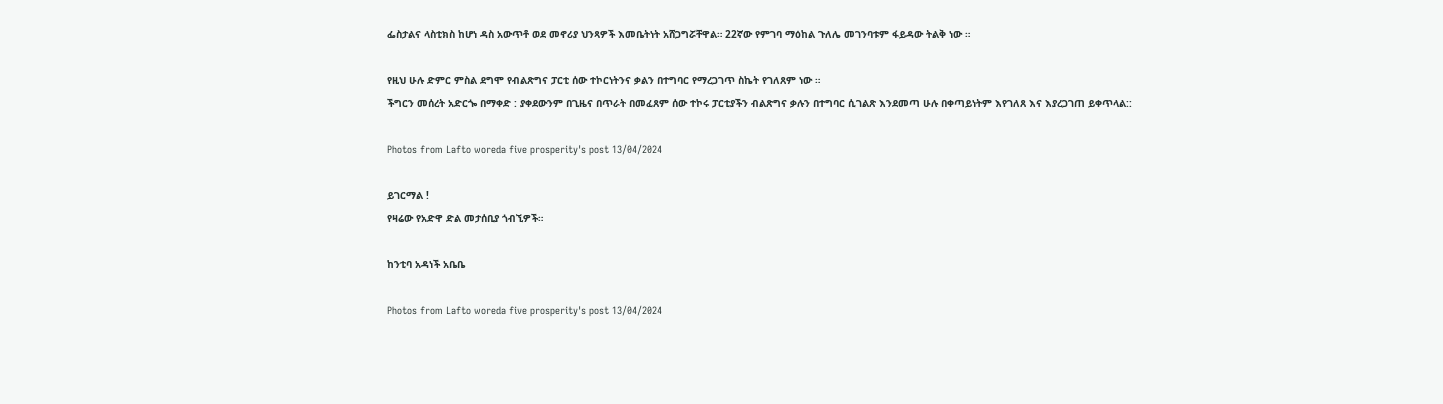ፌስታልና ላስቲክስ ከሆነ ዳስ አውጥቶ ወደ መኖሪያ ህንጻዎች እመቤትነት አሸጋግሯቸዋል። 22ኛው የምገባ ማዕከል ጉለሌ መገንባቱም ፋይዳው ትልቅ ነው ።

የዚህ ሁሉ ድምር ምስል ደግሞ የብልጽግና ፓርቲ ሰው ተኮርነትንና ቃልን በተግባር የማረጋገጥ ስኬት የገለጸም ነው ።
ችግርን መሰረት አድርጐ በማቀድ : ያቀደውንም በጊዜና በጥራት በመፈጸም ሰው ተኮሩ ፓርቲያችን ብልጽግና ቃሉን በተግባር ሲገልጽ እንደመጣ ሁሉ በቀጣይነትም እየገለጸ እና እያረጋገጠ ይቀጥላል::

Photos from Lafto woreda five prosperity's post 13/04/2024

ይገርማል !
የዛሬው የአድዋ ድል መታሰቢያ ጎብኚዎች።

ከንቲባ አዳነች አቤቤ

Photos from Lafto woreda five prosperity's post 13/04/2024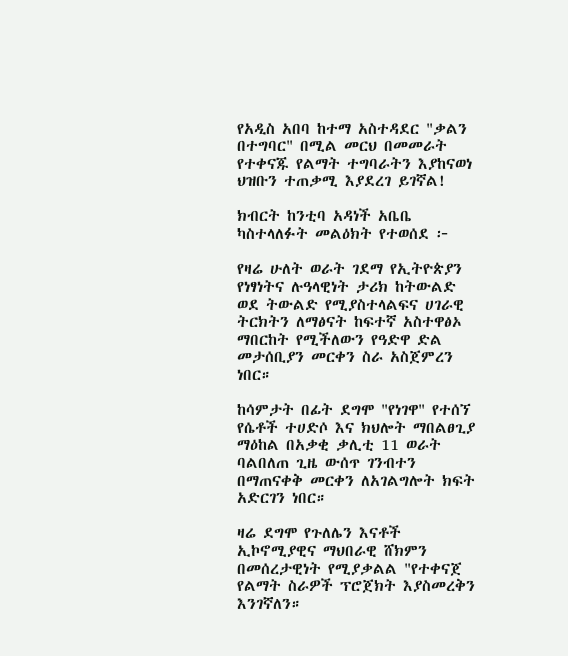የአዲስ አበባ ከተማ አስተዳደር "ቃልን በተግባር" በሚል መርህ በመመራት የተቀናጁ የልማት ተግባራትን እያከናወነ ህዝቡን ተጠቃሚ እያደረገ ይገኛል!

ክብርት ከንቲባ አዳነች አቤቤ ካስተላለፉት መልዕክት የተወሰደ ፦

የዛሬ ሁለት ወራት ገደማ የኢትዮጵያን የነፃነትና ሉዓላዊነት ታሪክ ከትውልድ ወደ ትውልድ የሚያስተላልፍና ሀገራዊ ትርክትን ለማፅናት ከፍተኛ አስተዋፅኦ ማበርከት የሚችለውን የዓድዋ ድል መታሰቢያን መርቀን ስራ አስጀምረን ነበር።

ከሳምታት በፊት ደግሞ "የነገዋ" የተሰኘ የሴቶች ተሀድሶ እና ክህሎት ማበልፀጊያ ማዕከል በአቃቂ ቃሊቲ 11 ወራት ባልበለጠ ጊዜ ውሰጥ ገንብተን በማጠናቀቅ መርቀን ለአገልግሎት ክፍት አድርገን ነበር።

ዛሬ ደግሞ የጉለሌን እናቶች ኢኮኖሚያዊና ማህበራዊ ሸክምን በመሰረታዊነት የሚያቃልል "የተቀናጀ የልማት ስራዎች ፕሮጀክት እያስመረቅን እንገኛለን።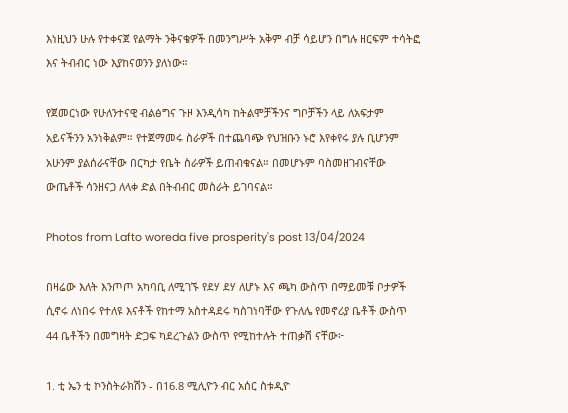እነዚህን ሁሉ የተቀናጀ የልማት ንቅናቄዎች በመንግሥት አቅም ብቻ ሳይሆን በግሉ ዘርፍም ተሳትፎ እና ትብብር ነው እያከናወንን ያለነው።

የጀመርነው የሁለንተናዊ ብልፅግና ጉዞ እንዲሳካ ከትልሞቻችንና ግቦቻችን ላይ ለአፍታም አይናችንን አንነቅልም። የተጀማመሩ ስራዎች በተጨባጭ የህዝቡን ኑሮ እየቀየሩ ያሉ ቢሆንም አሁንም ያልሰራናቸው በርካታ የቤት ስራዎች ይጠብቁናል። በመሆኑም ባስመዘገብናቸው ውጤቶች ሳንዘናጋ ለላቀ ድል በትብብር መስራት ይገባናል።

Photos from Lafto woreda five prosperity's post 13/04/2024

በዛሬው እለት እንጦጦ አካባቢ ለሚገኙ የደሃ ደሃ ለሆኑ እና ጫካ ውስጥ በማይመቹ ቦታዎች ሲኖሩ ለነበሩ የተለዩ እናቶች የከተማ አስተዳደሩ ካስገነባቸው የጉለሌ የመኖሪያ ቤቶች ውስጥ 44 ቤቶችን በመግዛት ድጋፍ ካደረጉልን ውስጥ የሚከተሉት ተጠቃሽ ናቸው፦

1. ቲ ኤን ቲ ኮንስትራክሽን - በ16.8 ሚሊዮን ብር አሰር ስቱዲዮ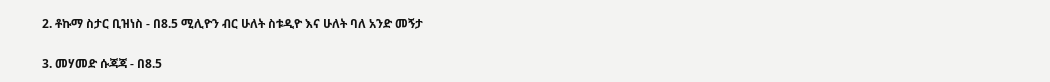2. ቶኩማ ስታር ቢዝነስ - በ8.5 ሚሊዮን ብር ሁለት ስቱዲዮ እና ሁለት ባለ አንድ መኝታ

3. መሃመድ ሱጃጃ - በ8.5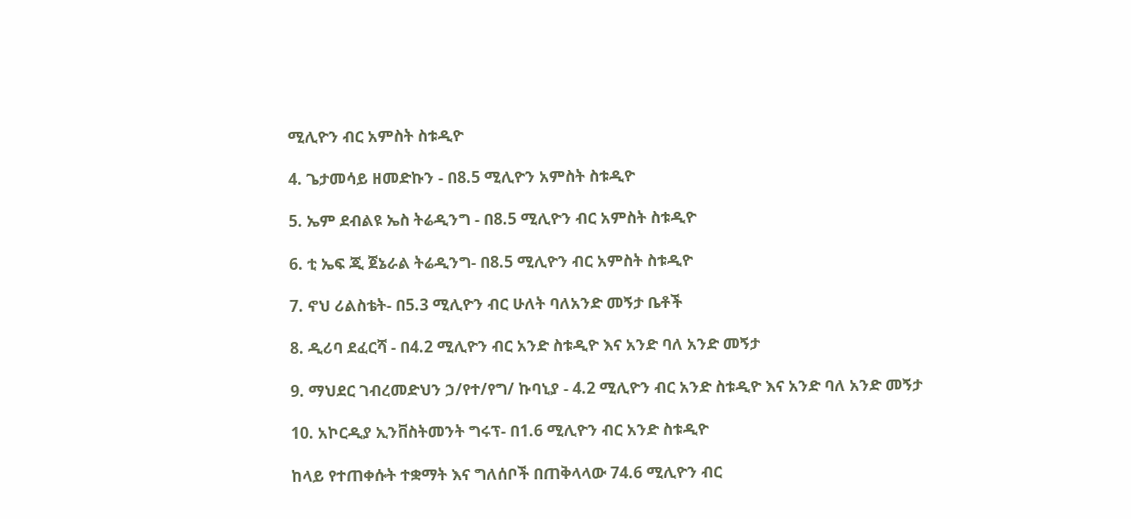ሚሊዮን ብር አምስት ስቱዲዮ

4. ጌታመሳይ ዘመድኩን - በ8.5 ሚሊዮን አምስት ስቱዲዮ

5. ኤም ደብልዩ ኤስ ትሬዲንግ - በ8.5 ሚሊዮን ብር አምስት ስቱዲዮ

6. ቲ ኤፍ ጂ ጀኔራል ትሬዲንግ- በ8.5 ሚሊዮን ብር አምስት ስቱዲዮ

7. ኖህ ሪልስቴት- በ5.3 ሚሊዮን ብር ሁለት ባለአንድ መኝታ ቤቶች

8. ዲሪባ ደፈርሻ - በ4.2 ሚሊዮን ብር አንድ ስቱዲዮ እና አንድ ባለ አንድ መኝታ

9. ማህደር ገብረመድህን ኃ/የተ/የግ/ ኩባኒያ - 4.2 ሚሊዮን ብር አንድ ስቱዲዮ እና አንድ ባለ አንድ መኝታ

10. አኮርዲያ ኢንቨስትመንት ግሩፕ- በ1.6 ሚሊዮን ብር አንድ ስቱዲዮ

ከላይ የተጠቀሱት ተቋማት እና ግለሰቦች በጠቅላላው 74.6 ሚሊዮን ብር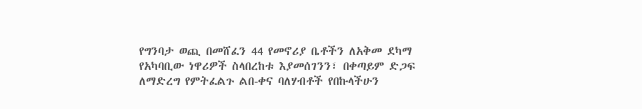የግንባታ ወጪ በመሸፈን 44 የመኖሪያ ቤቶችን ለአቅመ ደካማ የአካባቢው ነዋሪዎች ስላበረከቱ እያመሰገንን፣ በቀጣይም ድጋፍ ለማድረግ የምትፈልጉ ልበ-ቀና ባለሃብቶች የበኩላችሁን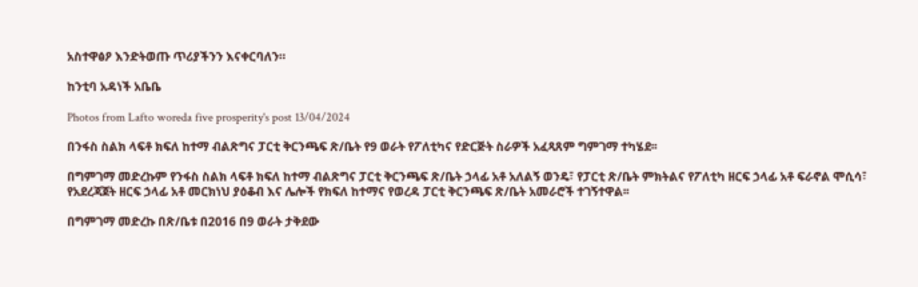አስተዋፅዖ እንድትወጡ ጥሪያችንን እናቀርባለን።

ከንቲባ አዳነች አቤቤ

Photos from Lafto woreda five prosperity's post 13/04/2024

በንፋስ ስልክ ላፍቶ ክፍለ ከተማ ብልጽግና ፓርቲ ቅርንጫፍ ጽ/ቤት የ9 ወራት የፖለቲካና የድርጅት ስራዎች አፈጻጸም ግምገማ ተካሄደ፡፡

በግምገማ መድረኩም የንፋስ ስልክ ላፍቶ ክፍለ ከተማ ብልጽግና ፓርቲ ቅርንጫፍ ጽ/ቤት ኃላፊ አቶ አለልኝ ወንዴ፣ የፓርቲ ጽ/ቤት ምክትልና የፖለቲካ ዘርፍ ኃላፊ አቶ ፍራኖል ሞሲሳ፣ የአደረጃጀት ዘርፍ ኃላፊ አቶ መርክነህ ያዕቆብ እና ሌሎች የክፍለ ከተማና የወረዳ ፓርቲ ቅርንጫፍ ጽ/ቤት አመራሮች ተገኝተዋል፡፡

በግምገማ መድረኩ በጽ/ቤቱ በ2016 በ9 ወራት ታቅደው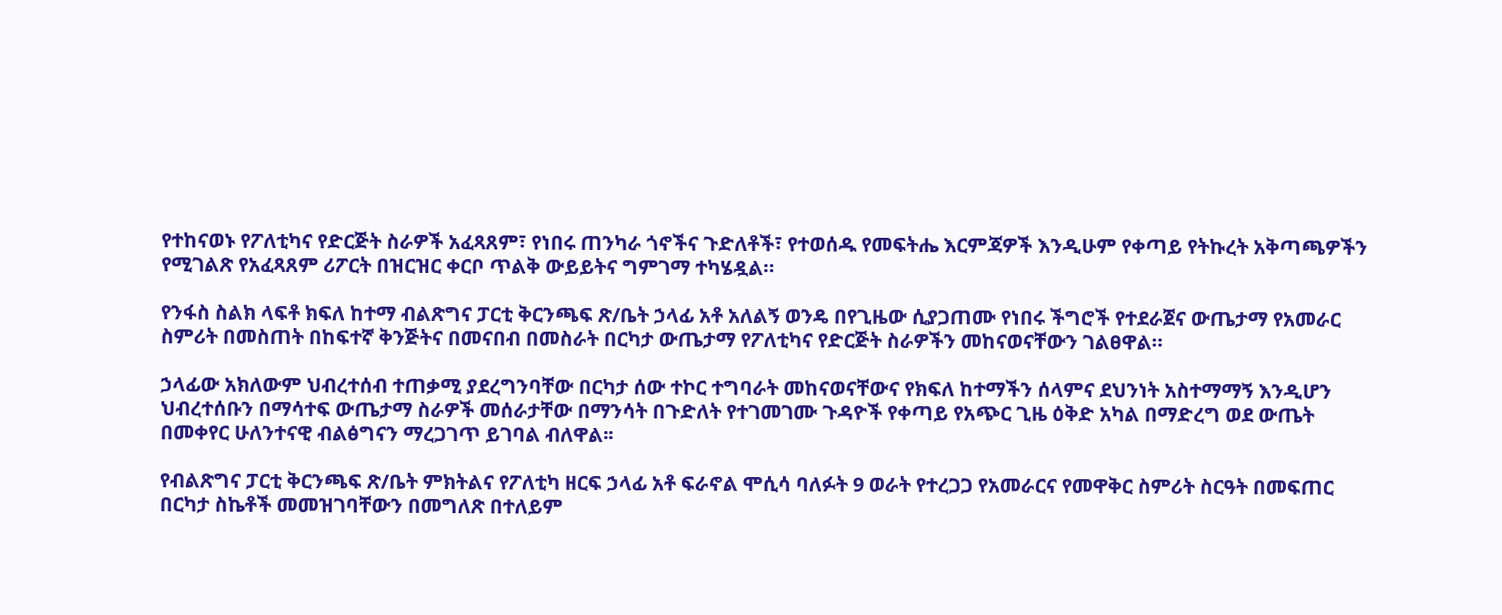የተከናወኑ የፖለቲካና የድርጅት ስራዎች አፈጻጸም፣ የነበሩ ጠንካራ ጎኖችና ጉድለቶች፣ የተወሰዱ የመፍትሔ እርምጃዎች እንዲሁም የቀጣይ የትኩረት አቅጣጫዎችን የሚገልጽ የአፈጻጸም ሪፖርት በዝርዝር ቀርቦ ጥልቅ ውይይትና ግምገማ ተካሄዷል።

የንፋስ ስልክ ላፍቶ ክፍለ ከተማ ብልጽግና ፓርቲ ቅርንጫፍ ጽ/ቤት ኃላፊ አቶ አለልኝ ወንዴ በየጊዜው ሲያጋጠሙ የነበሩ ችግሮች የተደራጀና ውጤታማ የአመራር ስምሪት በመስጠት በከፍተኛ ቅንጅትና በመናበብ በመስራት በርካታ ውጤታማ የፖለቲካና የድርጅት ስራዎችን መከናወናቸውን ገልፀዋል።

ኃላፊው አክለውም ህብረተሰብ ተጠቃሚ ያደረግንባቸው በርካታ ሰው ተኮር ተግባራት መከናወናቸውና የክፍለ ከተማችን ሰላምና ደህንነት አስተማማኝ እንዲሆን ህብረተሰቡን በማሳተፍ ውጤታማ ስራዎች መሰራታቸው በማንሳት በጉድለት የተገመገሙ ጉዳዮች የቀጣይ የአጭር ጊዜ ዕቅድ አካል በማድረግ ወደ ውጤት በመቀየር ሁለንተናዊ ብልፅግናን ማረጋገጥ ይገባል ብለዋል፡፡

የብልጽግና ፓርቲ ቅርንጫፍ ጽ/ቤት ምክትልና የፖለቲካ ዘርፍ ኃላፊ አቶ ፍራኖል ሞሲሳ ባለፉት 9 ወራት የተረጋጋ የአመራርና የመዋቅር ስምሪት ስርዓት በመፍጠር በርካታ ስኬቶች መመዝገባቸውን በመግለጽ በተለይም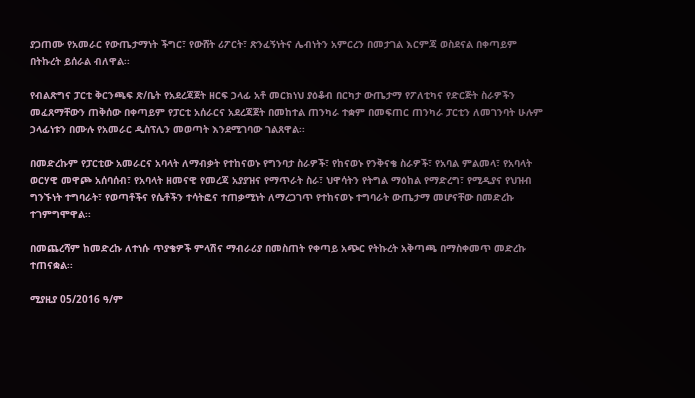ያጋጠሙ የአመራር የውጤታማነት ችግር፣ የውሸት ሪፖርት፣ ጽንፈኝነትና ሌብነትን አምርረን በመታገል እርምጃ ወስደናል በቀጣይም በትኩረት ይሰራል ብለዋል፡፡

የብልጽግና ፓርቲ ቅርንጫፍ ጽ/ቤት የአደረጃጀት ዘርፍ ኃላፊ አቶ መርክነህ ያዕቆብ በርካታ ውጤታማ የፖለቲካና የድርጅት ስራዎችን መፈጸማቸውን ጠቅሰው በቀጣይም የፓርቲ አሰራርና አደረጃጀት በመከተል ጠንካራ ተቋም በመፍጠር ጠንካራ ፓርቲን ለመገንባት ሁሉም ኃላፊነቱን በሙሉ የአመራር ዲስፕሊን መወጣት እንደሚገባው ገልጸዋል፡፡

በመድረኩም የፓርቲው አመራርና አባላት ለማብቃት የተከናወኑ የግንባታ ስራዎች፣ የከናወኑ የንቅናቄ ስራዎች፣ የአባል ምልመላ፣ የአባላት ወርሃዊ መዋጮ አሰባሰብ፣ የአባላት ዘመናዊ የመረጃ አያያዝና የማጥራት ስራ፣ ህዋሳትን የትግል ማዕከል የማድረግ፣ የሚዲያና የህዝብ ግንኙነት ተግባራት፣ የወጣቶችና የሴቶችን ተሳትፎና ተጠቃሚነት ለማረጋገጥ የተከናወኑ ተግባራት ውጤታማ መሆናቸው በመድረኩ ተገምግሞዋል፡፡

በመጨረሻም ከመድረኩ ለተነሱ ጥያቄዎች ምላሽና ማብራሪያ በመስጠት የቀጣይ አጭር የትኩረት አቅጣጫ በማስቀመጥ መድረኩ ተጠናቋል፡፡

ሚያዚያ 05/2016 ዓ/ም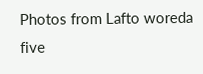Photos from Lafto woreda five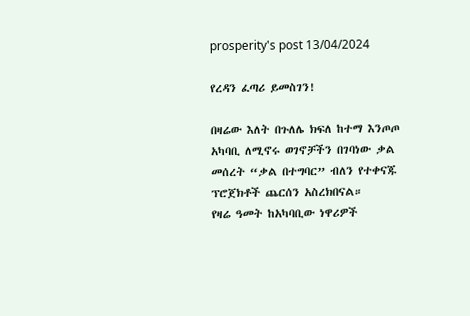prosperity's post 13/04/2024

የረዳን ፈጣሪ ይመስገን!

በዛሬው እለት በጉለሌ ክፍለ ከተማ እንጦጦ አካባቢ ለሚኖሩ ወገኖቻችን በገባነው ቃል መሰረት “ቃል በተግባር” ብለን የተቀናጁ ፕሮጀክቶች ጨርሰን አስረክበናል።
የዛሬ ዓመት ከአካባቢው ነዋሪዎች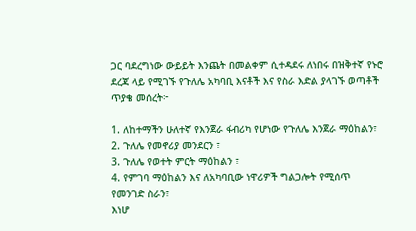ጋር ባደረግነው ውይይት እንጨት በመልቀም ሲተዳደሩ ለነበሩ በዝቅተኛ የኑሮ ደረጃ ላይ የሚገኙ የጉለሌ አካባቢ እናቶች እና የስራ እድል ያላገኙ ወጣቶች ጥያቄ መሰረት፦

1. ለከተማችን ሁለተኛ የእንጀራ ፋብሪካ የሆነው የጉለሌ እንጀራ ማዕከልን፣
2. ጉለሌ የመኖሪያ መንደርን ፣
3. ጉለሌ የወተት ምርት ማዕከልን ፣
4. የምገባ ማዕከልን እና ለአካባቢው ነዋሪዎች ግልጋሎት የሚሰጥ የመንገድ ስራን፣
እነሆ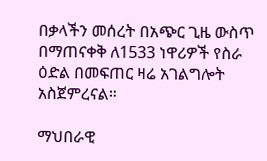በቃላችን መሰረት በአጭር ጊዜ ውስጥ በማጠናቀቅ ለ1533 ነዋሪዎች የስራ ዕድል በመፍጠር ዛሬ አገልግሎት አስጀምረናል።

ማህበራዊ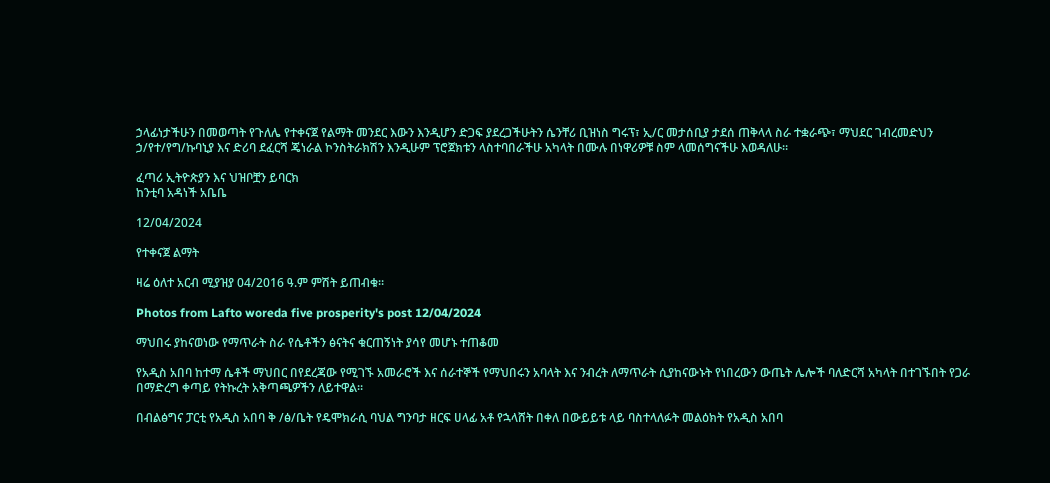ኃላፊነታችሁን በመወጣት የጉለሌ የተቀናጀ የልማት መንደር እውን እንዲሆን ድጋፍ ያደረጋችሁትን ሴንቸሪ ቢዝነስ ግሩፕ፣ ኢ/ር መታሰቢያ ታደሰ ጠቅላላ ስራ ተቋራጭ፣ ማህደር ገብረመድህን ኃ/የተ/የግ/ኩባኒያ እና ድሪባ ደፈርሻ ጄነራል ኮንስትራክሽን እንዲሁም ፕሮጀክቱን ላስተባበራችሁ አካላት በሙሉ በነዋሪዎቹ ስም ላመሰግናችሁ እወዳለሁ።

ፈጣሪ ኢትዮጵያን እና ህዝቦቿን ይባርክ
ከንቲባ አዳነች አቤቤ

12/04/2024

የተቀናጀ ልማት

ዛሬ ዕለተ አርብ ሚያዝያ 04/2016 ዓ.ም ምሽት ይጠብቁ።

Photos from Lafto woreda five prosperity's post 12/04/2024

ማህበሩ ያከናወነው የማጥራት ስራ የሴቶችን ፅናትና ቁርጠኝነት ያሳየ መሆኑ ተጠቆመ

የአዲስ አበባ ከተማ ሴቶች ማህበር በየደረጃው የሚገኙ አመራሮች እና ሰራተኞች የማህበሩን አባላት እና ንብረት ለማጥራት ሲያከናውኑት የነበረውን ውጤት ሌሎች ባለድርሻ አካላት በተገኙበት የጋራ በማድረግ ቀጣይ የትኩረት አቅጣጫዎችን ለይተዋል።

በብልፅግና ፓርቲ የአዲስ አበባ ቅ /ፅ/ቤት የዴሞክራሲ ባህል ግንባታ ዘርፍ ሀላፊ አቶ የኋላሸት በቀለ በውይይቱ ላይ ባስተላለፉት መልዕክት የአዲስ አበባ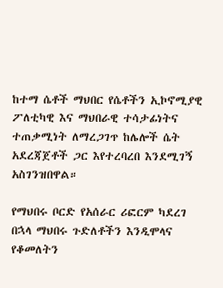ከተማ ሴቶች ማህበር የሴቶችን ኢኮኖሚያዊ ፖለቲካዊ እና ማህበራዊ ተሳታፊነትና ተጠቃሚነት ለማረጋገጥ ከሌሎች ሴት አደረጃጀቶች ጋር እየተረባረበ እንደሚገኝ አስገንዝበዋል።

የማህበሩ ቦርድ የአሰራር ሪፎርም ካደረገ በኋላ ማህበሩ ጉድለቶችን እንዲሞላና የቆመለትን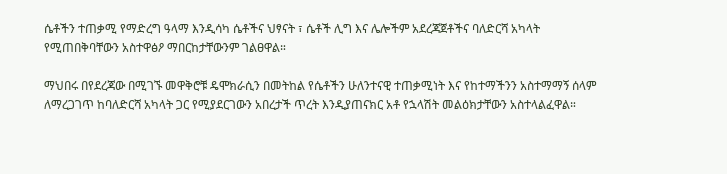ሴቶችን ተጠቃሚ የማድረግ ዓላማ እንዲሳካ ሴቶችና ህፃናት ፣ ሴቶች ሊግ እና ሌሎችም አደረጃጀቶችና ባለድርሻ አካላት የሚጠበቅባቸውን አስተዋፅዖ ማበርከታቸውንም ገልፀዋል።

ማህበሩ በየደረጃው በሚገኙ መዋቅሮቹ ዴሞክራሲን በመትከል የሴቶችን ሁለንተናዊ ተጠቃሚነት እና የከተማችንን አስተማማኝ ሰላም ለማረጋገጥ ከባለድርሻ አካላት ጋር የሚያደርገውን አበረታች ጥረት እንዲያጠናክር አቶ የኋላሽት መልዕክታቸውን አስተላልፈዋል።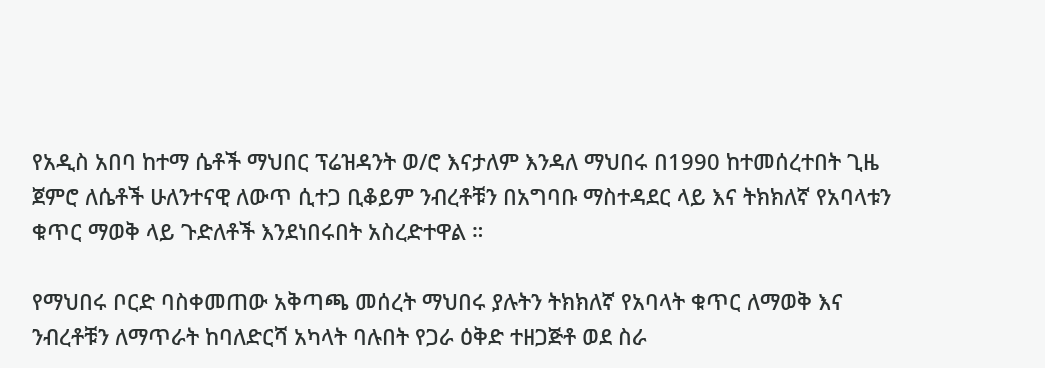የአዲስ አበባ ከተማ ሴቶች ማህበር ፕሬዝዳንት ወ/ሮ እናታለም እንዳለ ማህበሩ በ1990 ከተመሰረተበት ጊዜ ጀምሮ ለሴቶች ሁለንተናዊ ለውጥ ሲተጋ ቢቆይም ንብረቶቹን በአግባቡ ማስተዳደር ላይ እና ትክክለኛ የአባላቱን ቁጥር ማወቅ ላይ ጉድለቶች እንደነበሩበት አስረድተዋል ።

የማህበሩ ቦርድ ባስቀመጠው አቅጣጫ መሰረት ማህበሩ ያሉትን ትክክለኛ የአባላት ቁጥር ለማወቅ እና ንብረቶቹን ለማጥራት ከባለድርሻ አካላት ባሉበት የጋራ ዕቅድ ተዘጋጅቶ ወደ ስራ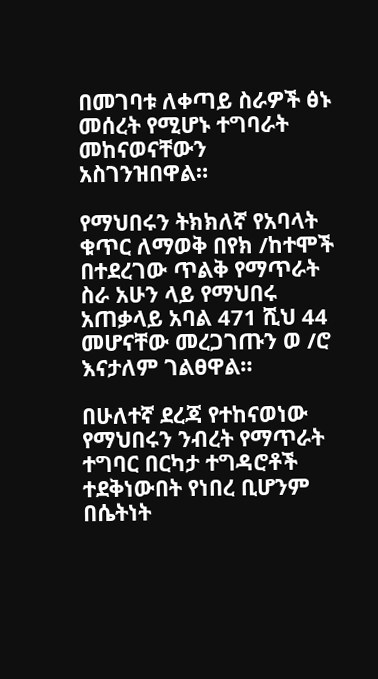በመገባቱ ለቀጣይ ስራዎች ፅኑ መሰረት የሚሆኑ ተግባራት መከናወናቸውን አስገንዝበዋል።

የማህበሩን ትክክለኛ የአባላት ቁጥር ለማወቅ በየክ /ከተሞች በተደረገው ጥልቅ የማጥራት ስራ አሁን ላይ የማህበሩ አጠቃላይ አባል 471 ሺህ 44 መሆናቸው መረጋገጡን ወ /ሮ እናታለም ገልፀዋል።

በሁለተኛ ደረጃ የተከናወነው የማህበሩን ንብረት የማጥራት ተግባር በርካታ ተግዳሮቶች ተደቅነውበት የነበረ ቢሆንም በሴትነት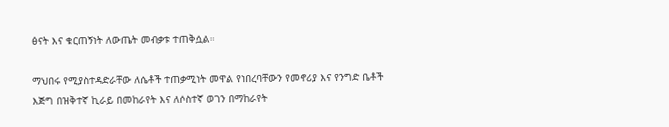ፅናት እና ቁርጠኝነት ለውጤት መብቃቱ ተጠቅሷል።

ማህበሩ የሚያስተዳድራቸው ለሴቶች ተጠቃሚነት መዋል የነበረባቸውን የመኖሪያ እና የንግድ ቤቶች እጅግ በዝቅተኛ ኪራይ በመከራየት እና ለሶስተኛ ወገን በማከራየት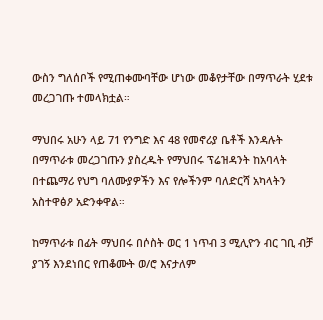ውስን ግለሰቦች የሚጠቀሙባቸው ሆነው መቆየታቸው በማጥራት ሂደቱ መረጋገጡ ተመላክቷል።

ማህበሩ አሁን ላይ 71 የንግድ እና 48 የመኖሪያ ቤቶች እንዳሉት በማጥራቱ መረጋገጡን ያስረዱት የማህበሩ ፕሬዝዳንት ከአባላት በተጨማሪ የህግ ባለሙያዎችን እና የሎችንም ባለድርሻ አካላትን አስተዋፅዖ አድንቀዋል።

ከማጥራቱ በፊት ማህበሩ በሶስት ወር 1 ነጥብ 3 ሚሊዮን ብር ገቢ ብቻ ያገኝ እንደነበር የጠቆሙት ወ/ሮ እናታለም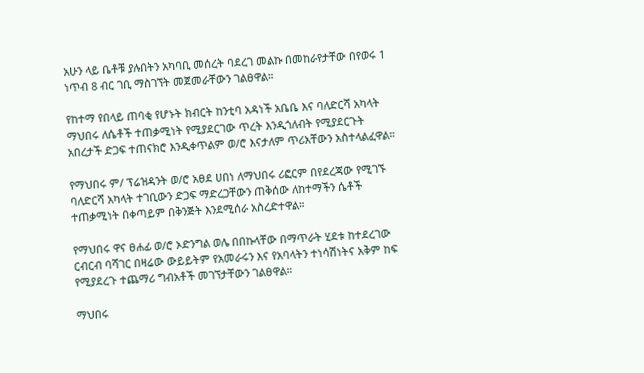አሁን ላይ ቤቶቹ ያሉበትን አካባቢ መሰረት ባደረገ መልኩ በመከራየታቸው በየወሩ 1 ነጥብ 8 ብር ገቢ ማስገኘት መጀመራቸውን ገልፀዋል።

የከተማ የበላይ ጠባቂ የሆኑት ክብርት ከንቲባ አዳነች አቤቤ እና ባለድርሻ አካላት ማህበሩ ለሴቶች ተጠቃሚነት የሚያደርገው ጥረት እንዲጎለብት የሚያደርጉት አበረታች ድጋፍ ተጠናክሮ እንዲቀጥልም ወ/ሮ እናታለም ጥሪአቸውን አስተላልፈዋል።

የማህበሩ ም/ ፕሬዝዳንት ወ/ሮ አፀደ ሀበነ ለማህበሩ ሪፎርም በየደረጃው የሚገኙ ባለድርሻ አካላት ተገቢውን ድጋፍ ማድረጋቸውን ጠቅሰው ለከተማችን ሴቶች ተጠቃሚነት በቀጣይም በቅንጅት እንደሚሰራ አስረድተዋል።

የማህበሩ ዋና ፀሐፊ ወ/ሮ ኦድንግል ወሌ በበኩላቸው በማጥራት ሂደቱ ከተደረገው ርብርብ ባሻገር በዛሬው ውይይትም የአመራሩን እና የአባላትን ተነሳሽነትና አቅም ከፍ የሚያደረጉ ተጨማሪ ግብአቶች መገኘታቸውን ገልፀዋል።

ማህበሩ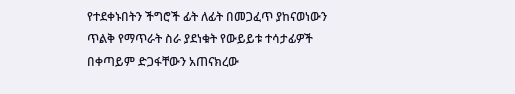የተደቀኑበትን ችግሮች ፊት ለፊት በመጋፈጥ ያከናወነውን ጥልቅ የማጥራት ስራ ያደነቁት የውይይቱ ተሳታፊዎች በቀጣይም ድጋፋቸውን አጠናክረው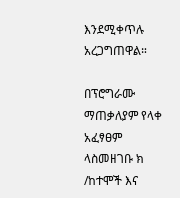እንደሚቀጥሉ አረጋግጠዋል።

በፕሮግራሙ ማጠቃለያም የላቀ አፈፃፀም ላስመዘገቡ ክ /ከተሞች እና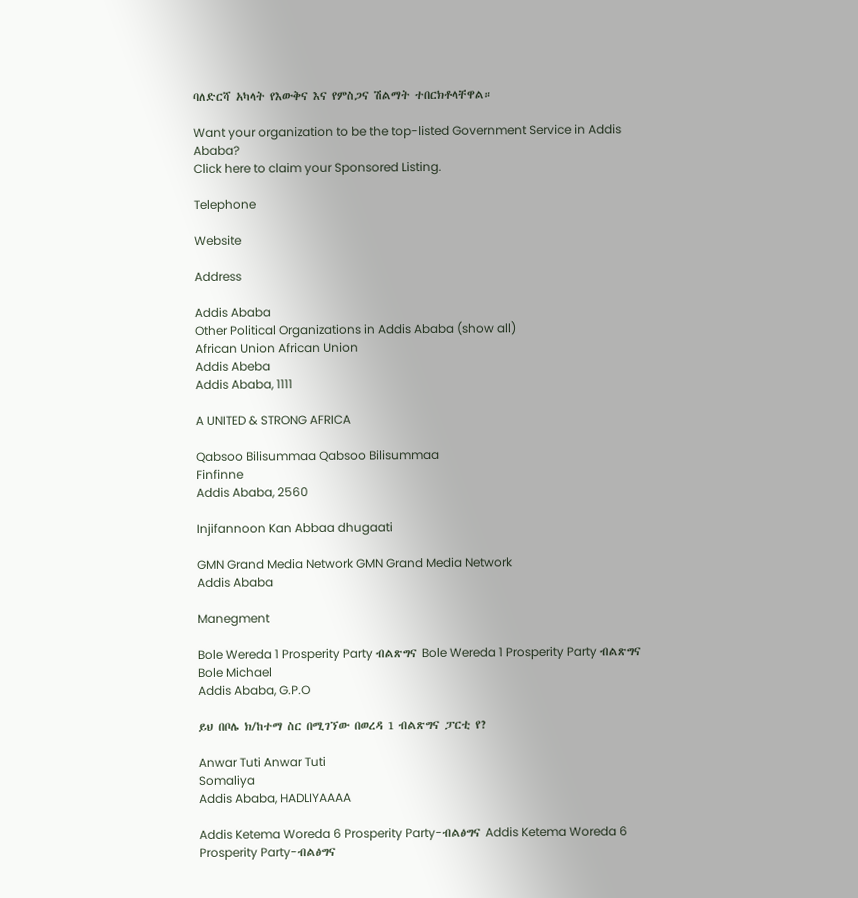ባለድርሻ አካላት የእውቅና እና የምስጋና ሽልማት ተበርክቶላቸዋል።

Want your organization to be the top-listed Government Service in Addis Ababa?
Click here to claim your Sponsored Listing.

Telephone

Website

Address

Addis Ababa
Other Political Organizations in Addis Ababa (show all)
African Union African Union
Addis Abeba
Addis Ababa, 1111

A UNITED & STRONG AFRICA

Qabsoo Bilisummaa Qabsoo Bilisummaa
Finfinne
Addis Ababa, 2560

Injifannoon Kan Abbaa dhugaati

GMN Grand Media Network GMN Grand Media Network
Addis Ababa

Manegment

Bole Wereda 1 Prosperity Party ብልጽግና Bole Wereda 1 Prosperity Party ብልጽግና
Bole Michael
Addis Ababa, G.P.O

ይህ በቦሌ ክ/ከተማ ስር በሚገኘው በወረዳ 1 ብልጽግና ፓርቲ የ?

Anwar Tuti Anwar Tuti
Somaliya
Addis Ababa, HADLIYAAAA

Addis Ketema Woreda 6 Prosperity Party-ብልፅግና Addis Ketema Woreda 6 Prosperity Party-ብልፅግና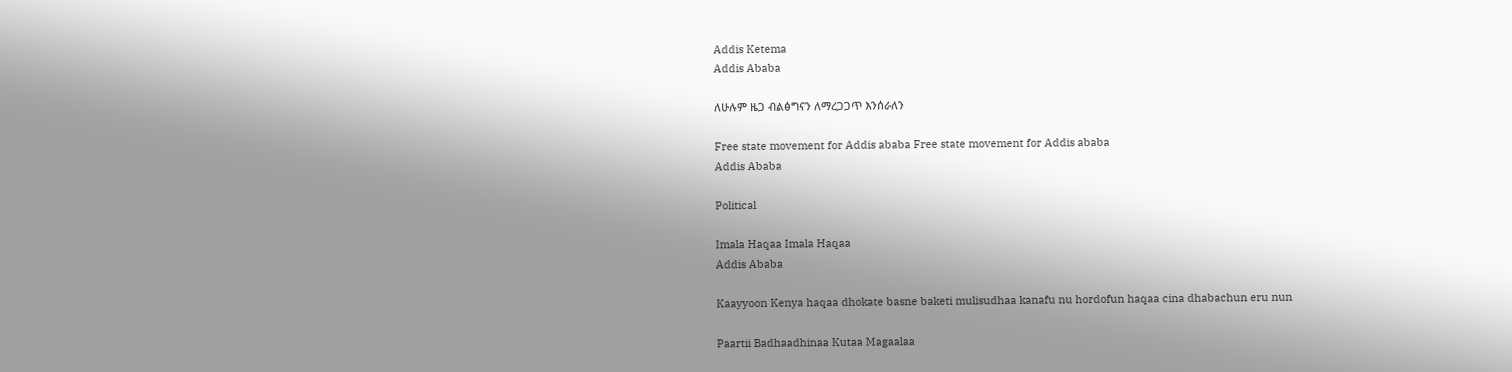Addis Ketema
Addis Ababa

ለሁሉም ዜጋ ብልፅግናን ለማረጋጋጥ እንሰራለን

Free state movement for Addis ababa Free state movement for Addis ababa
Addis Ababa

Political

Imala Haqaa Imala Haqaa
Addis Ababa

Kaayyoon Kenya haqaa dhokate basne baketi mulisudhaa kanafu nu hordofun haqaa cina dhabachun eru nun

Paartii Badhaadhinaa Kutaa Magaalaa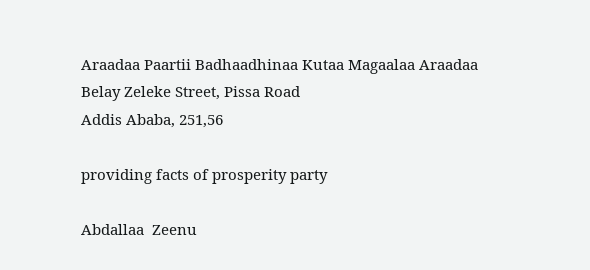Araadaa Paartii Badhaadhinaa Kutaa Magaalaa Araadaa
Belay Zeleke Street, Pissa Road
Addis Ababa, 251,56

providing facts of prosperity party

Abdallaa  Zeenu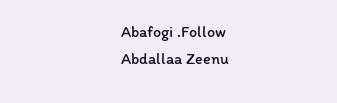Abafogi .Follow Abdallaa Zeenu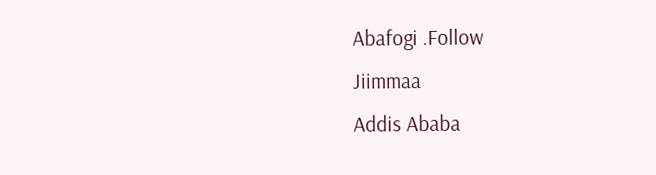Abafogi .Follow
Jiimmaa
Addis Ababa